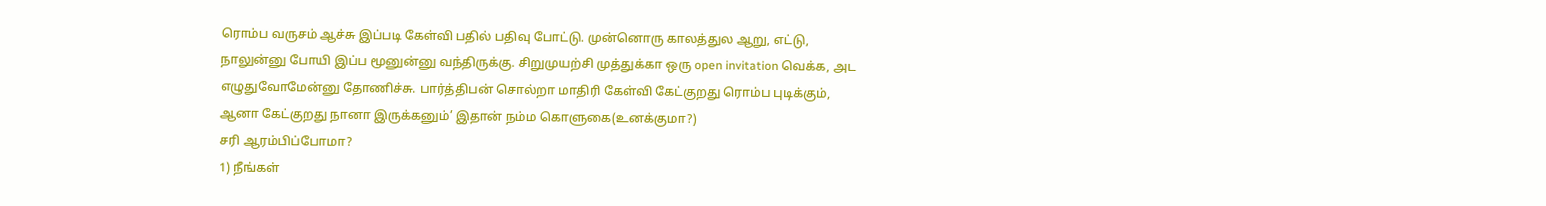ரொம்ப வருசம் ஆச்சு இப்படி கேள்வி பதில் பதிவு போட்டு. முன்னொரு காலத்துல ஆறு, எட்டு, நாலுன்னு போயி இப்ப மூனுன்னு வந்திருக்கு. சிறுமுயற்சி முத்துக்கா ஒரு open invitation வெக்க, அட எழுதுவோமேன்னு தோணிச்சு. பார்த்திபன் சொல்றா மாதிரி கேள்வி கேட்குறது ரொம்ப புடிக்கும், ஆனா கேட்குறது நானா இருக்கனும்’ இதான் நம்ம கொளுகை(உனக்குமா?)
சரி ஆரம்பிப்போமா?
1) நீங்கள்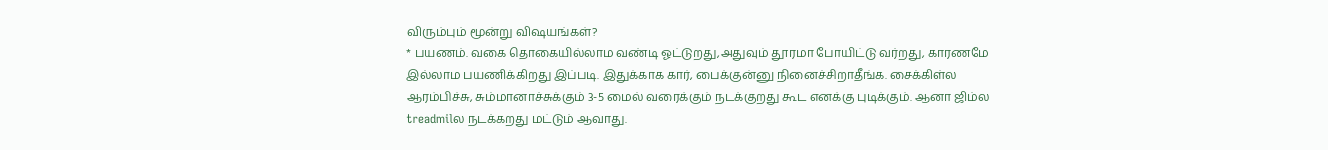விரும்பும் மூன்று விஷயங்கள்?
* பயணம். வகை தொகையில்லாம வண்டி ஓட்டுறது,அதுவும் தூரமா போயிட்டு வர்றது, காரணமே இல்லாம பயணிக்கிறது இப்படி. இதுக்காக கார், பைக்குன்னு நினைச்சிறாதீங்க. சைக்கிள்ல ஆரம்பிச்சு, சும்மானாச்சுக்கும் 3-5 மைல் வரைக்கும் நடக்குறது கூட எனக்கு புடிக்கும். ஆனா ஜிம்ல treadmilல நடக்கறது மட்டும் ஆவாது.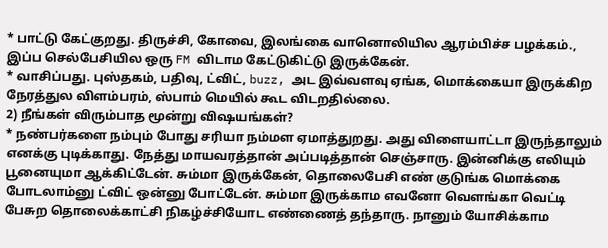* பாட்டு கேட்குறது. திருச்சி, கோவை, இலங்கை வானொலியில ஆரம்பிச்ச பழக்கம்., இப்ப செல்பேசியில ஒரு FM விடாம கேட்டுகிட்டு இருக்கேன்.
* வாசிப்பது. புஸ்தகம், பதிவு, ட்விட், buzz, அட இவ்வளவு ஏங்க, மொக்கையா இருக்கிற நேரத்துல விளம்பரம், ஸ்பாம் மெயில் கூட விடறதில்லை.
2) நீங்கள் விரும்பாத மூன்று விஷயங்கள்?
* நண்பர்களை நம்பும் போது சரியா நம்மள ஏமாத்துறது. அது விளையாட்டா இருந்தாலும் எனக்கு புடிக்காது. நேத்து மாயவரத்தான் அப்படித்தான் செஞ்சாரு. இன்னிக்கு எலியும் பூனையுமா ஆக்கிட்டேன். சும்மா இருக்கேன், தொலைபேசி எண் குடுங்க மொக்கை போடலாம்னு ட்விட் ஒன்னு போட்டேன். சும்மா இருக்காம எவனோ வெளங்கா வெட்டி பேசுற தொலைக்காட்சி நிகழ்ச்சியோட எண்ணைத் தந்தாரு. நானும் யோசிக்காம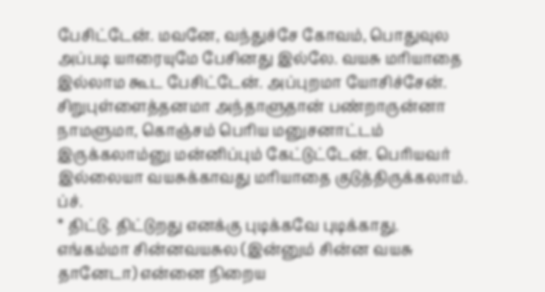பேசிட்டேன். மவனே, வந்துச்சே கோவம், பொதுவுல அப்படி யாரையுமே பேசினது இல்லே. வயசு மரியாதை இல்லாம கூட பேசிட்டேன். அப்புறமா யோசிச்சேன். சிறுபுள்ளைத்தனமா அந்தாளுதான் பண்றாருன்னா நாமளுமா, கொஞ்சம் பெரிய மனுசனாட்டம் இருக்கலாம்னு மன்னிப்பும் கேட்டுட்டேன். பெரியவர் இல்லையா வயசுக்காவது மரியாதை குடுத்திருக்கலாம். ப்ச்.
* திட்டு. திட்டுறது எனக்கு புடிக்கவே புடிக்காது. எங்கம்மா சின்னவயசுல (இன்னும் சின்ன வயசு தானேடா) என்னை நிறைய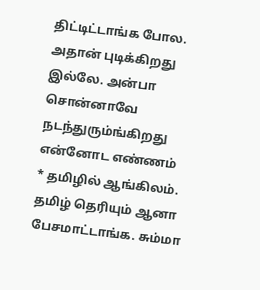திட்டிட்டாங்க போல. அதான் புடிக்கிறது இல்லே. அன்பா சொன்னாவே நடந்துரும்ங்கிறது என்னோட எண்ணம்
* தமிழில் ஆங்கிலம். தமிழ் தெரியும் ஆனா பேசமாட்டாங்க. சும்மா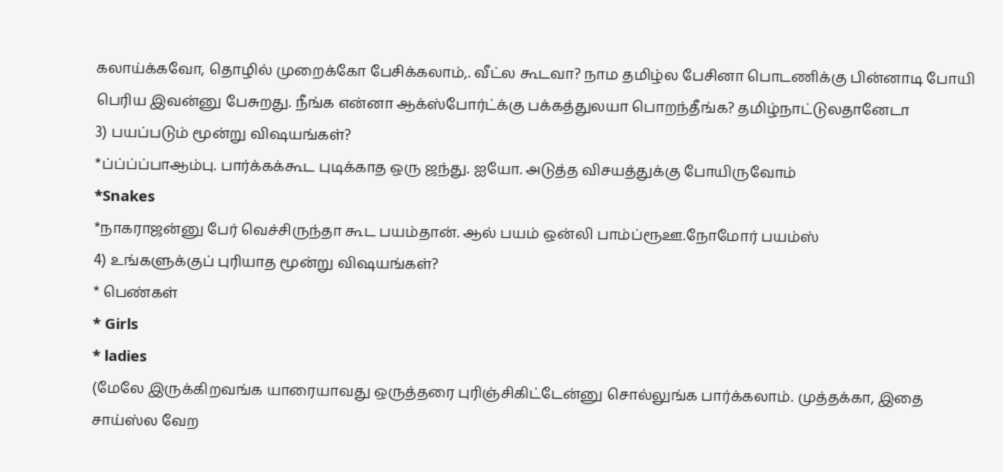கலாய்க்கவோ, தொழில் முறைக்கோ பேசிக்கலாம்,. வீட்ல கூடவா? நாம தமிழ்ல பேசினா பொடணிக்கு பின்னாடி போயி பெரிய இவன்னு பேசுறது. நீங்க என்னா ஆக்ஸ்போர்ட்க்கு பக்கத்துலயா பொறந்தீங்க? தமிழ்நாட்டுலதானேடா
3) பயப்படும் மூன்று விஷயங்கள்?
*ப்ப்ப்ப்பாஆம்பு. பார்க்கக்கூட புடிக்காத ஒரு ஜந்து. ஐயோ. அடுத்த விசயத்துக்கு போயிருவோம்
*Snakes
*நாகராஜன்னு பேர் வெச்சிருந்தா கூட பயம்தான். ஆல் பயம் ஒன்லி பாம்ப்ரூஊ.நோமோர் பயம்ஸ்
4) உங்களுக்குப் புரியாத மூன்று விஷயங்கள்?
* பெண்கள்
* Girls
* ladies
(மேலே இருக்கிறவங்க யாரையாவது ஒருத்தரை புரிஞ்சிகிட்டேன்னு சொல்லுங்க பார்க்கலாம். முத்தக்கா, இதை சாய்ஸ்ல வேற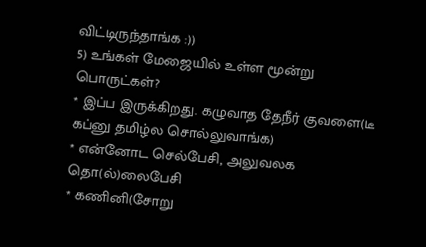விட்டிருந்தாங்க :))
5) உங்கள் மேஜையில் உள்ள மூன்று பொருட்கள்?
* இப்ப இருக்கிறது. கழுவாத தேநீர் குவளை(டீ கப்னு தமிழ்ல சொல்லுவாங்க)
* என்னோட செல்பேசி, அலுவலக தொ(ல்)லைபேசி
* கணினி(சோறு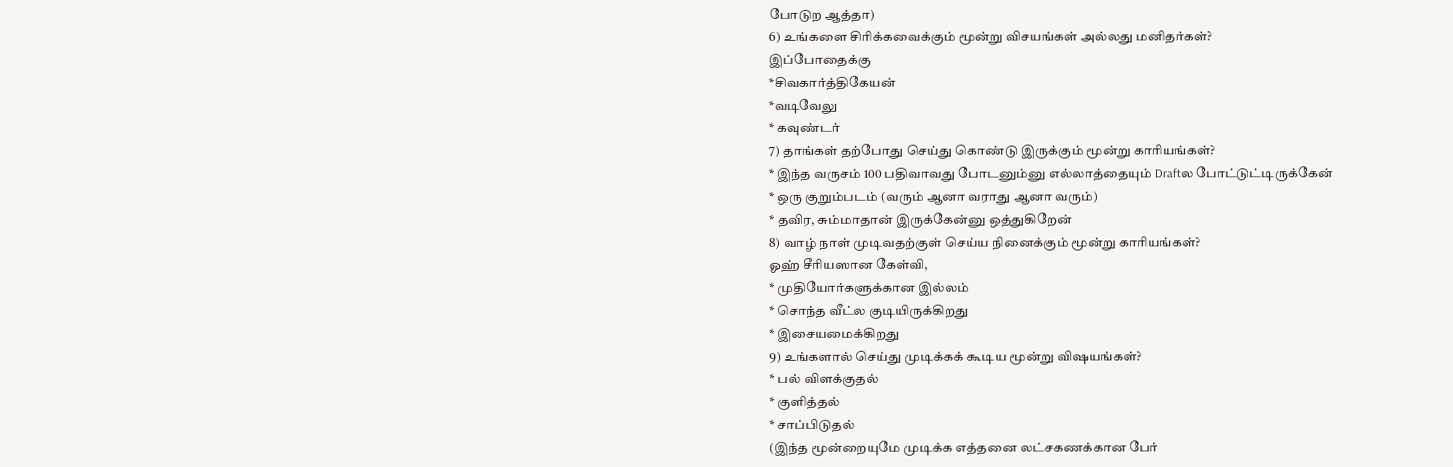போடுற ஆத்தா)
6) உங்களை சிரிக்கவைக்கும் மூன்று விசயங்கள் அல்லது மனிதர்கள்?
இப்போதைக்கு
*சிவகார்த்திகேயன்
*வடிவேலு
* கவுண்டர்
7) தாங்கள் தற்போது செய்து கொண்டு இருக்கும் மூன்று காரியங்கள்?
* இந்த வருசம் 100 பதிவாவது போடனும்னு எல்லாத்தையும் Draftல போட்டுட்டிருக்கேன்
* ஒரு குறும்படம் (வரும் ஆனா வராது ஆனா வரும்)
* தவிர, சும்மாதான் இருக்கேன்னு ஒத்துகிறேன்
8) வாழ் நாள் முடிவதற்குள் செய்ய நினைக்கும் மூன்று காரியங்கள்?
ஓஹ் சீரியஸான கேள்வி,
* முதியோர்களுக்கான இல்லம்
* சொந்த வீட்ல குடியிருக்கிறது
* இசையமைக்கிறது
9) உங்களால் செய்து முடிக்கக் கூடிய மூன்று விஷயங்கள்?
* பல் விளக்குதல்
* குளித்தல்
* சாப்பிடுதல்
(இந்த மூன்றையுமே முடிக்க எத்தனை லட்சகணக்கான பேர்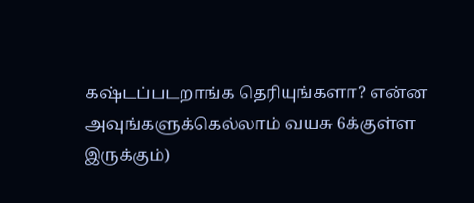கஷ்டப்படறாங்க தெரியுங்களா? என்ன அவுங்களுக்கெல்லாம் வயசு 6க்குள்ள இருக்கும்)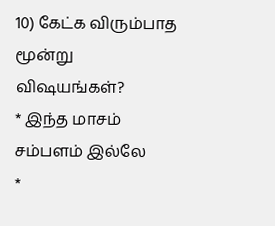10) கேட்க விரும்பாத மூன்று விஷயங்கள்?
* இந்த மாசம் சம்பளம் இல்லே
*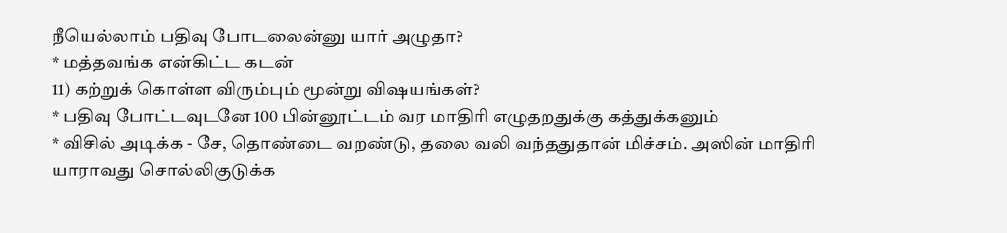நீயெல்லாம் பதிவு போடலைன்னு யார் அழுதா?
* மத்தவங்க என்கிட்ட கடன்
11) கற்றுக் கொள்ள விரும்பும் மூன்று விஷயங்கள்?
* பதிவு போட்டவுடனே 100 பின்னூட்டம் வர மாதிரி எழுதறதுக்கு கத்துக்கனும்
* விசில் அடிக்க - சே, தொண்டை வறண்டு, தலை வலி வந்ததுதான் மிச்சம். அஸின் மாதிரி யாராவது சொல்லிகுடுக்க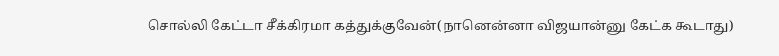சொல்லி கேட்டா சீக்கிரமா கத்துக்குவேன்(நானென்னா விஜயான்னு கேட்க கூடாது)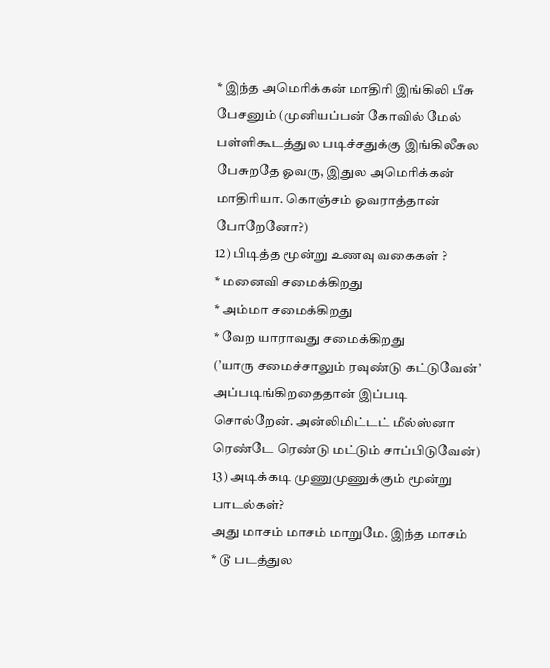* இந்த அமெரிக்கன் மாதிரி இங்கிலி பீசு பேசனும் (முனியப்பன் கோவில் மேல் பள்ளிகூடத்துல படிச்சதுக்கு இங்கிலீசுல பேசுறதே ஓவரு, இதுல அமெரிக்கன் மாதிரியா. கொஞ்சம் ஓவராத்தான் போறேனோ?)
12) பிடித்த மூன்று உணவு வகைகள் ?
* மனைவி சமைக்கிறது
* அம்மா சமைக்கிறது
* வேற யாராவது சமைக்கிறது
(’யாரு சமைச்சாலும் ரவுண்டு கட்டுவேன்’ அப்படிங்கிறதைதான் இப்படி சொல்றேன். அன்லிமிட்டட் மீல்ஸ்னா ரெண்டே ரெண்டு மட்டும் சாப்பிடுவேன்)
13) அடிக்கடி முணுமுணுக்கும் மூன்று பாடல்கள்?
அது மாசம் மாசம் மாறுமே. இந்த மாசம்
* டூ படத்துல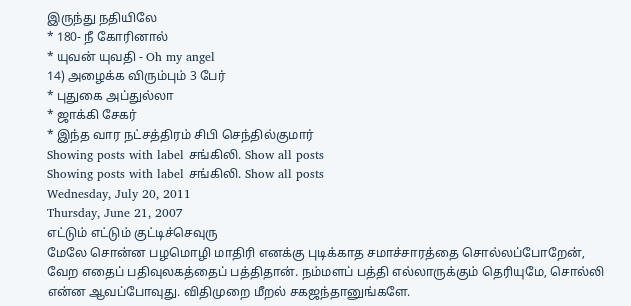இருந்து நதியிலே
* 180- நீ கோரினால்
* யுவன் யுவதி - Oh my angel
14) அழைக்க விரும்பும் 3 பேர்
* புதுகை அப்துல்லா
* ஜாக்கி சேகர்
* இந்த வார நட்சத்திரம் சிபி செந்தில்குமார்
Showing posts with label சங்கிலி. Show all posts
Showing posts with label சங்கிலி. Show all posts
Wednesday, July 20, 2011
Thursday, June 21, 2007
எட்டும் எட்டும் குட்டிச்செவுரு
மேலே சொன்ன பழமொழி மாதிரி எனக்கு புடிக்காத சமாச்சாரத்தை சொல்லப்போறேன், வேற எதைப் பதிவுலகத்தைப் பத்திதான். நம்மளப் பத்தி எல்லாருக்கும் தெரியுமே, சொல்லி என்ன ஆவப்போவுது. விதிமுறை மீறல் சகஜந்தானுங்களே.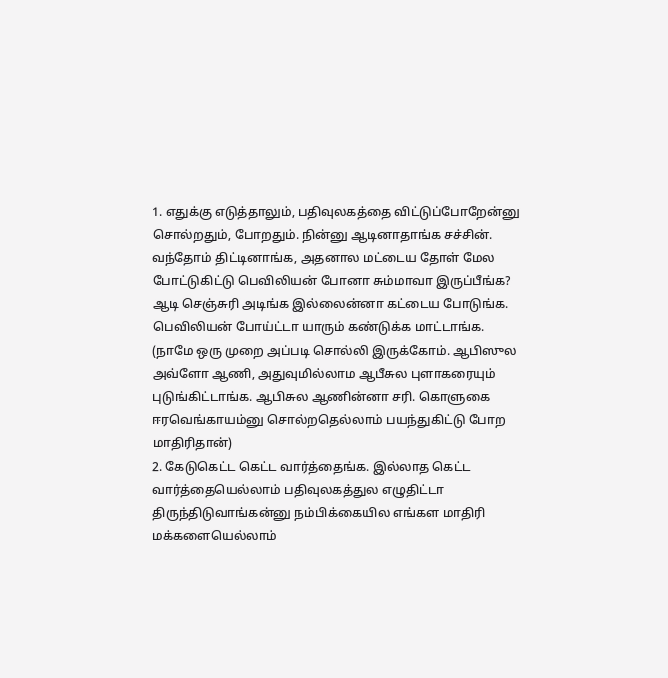1. எதுக்கு எடுத்தாலும், பதிவுலகத்தை விட்டுப்போறேன்னு சொல்றதும், போறதும். நின்னு ஆடினாதாங்க சச்சின். வந்தோம் திட்டினாங்க, அதனால மட்டைய தோள் மேல போட்டுகிட்டு பெவிலியன் போனா சும்மாவா இருப்பீங்க? ஆடி செஞ்சுரி அடிங்க இல்லைன்னா கட்டைய போடுங்க. பெவிலியன் போய்ட்டா யாரும் கண்டுக்க மாட்டாங்க.
(நாமே ஒரு முறை அப்படி சொல்லி இருக்கோம். ஆபிஸுல அவ்ளோ ஆணி, அதுவுமில்லாம ஆபீசுல புளாகரையும் புடுங்கிட்டாங்க. ஆபிசுல ஆணின்னா சரி. கொளுகை ஈரவெங்காயம்னு சொல்றதெல்லாம் பயந்துகிட்டு போற மாதிரிதான்)
2. கேடுகெட்ட கெட்ட வார்த்தைங்க. இல்லாத கெட்ட வார்த்தையெல்லாம் பதிவுலகத்துல எழுதிட்டா திருந்திடுவாங்கன்னு நம்பிக்கையில எங்கள மாதிரி மக்களையெல்லாம்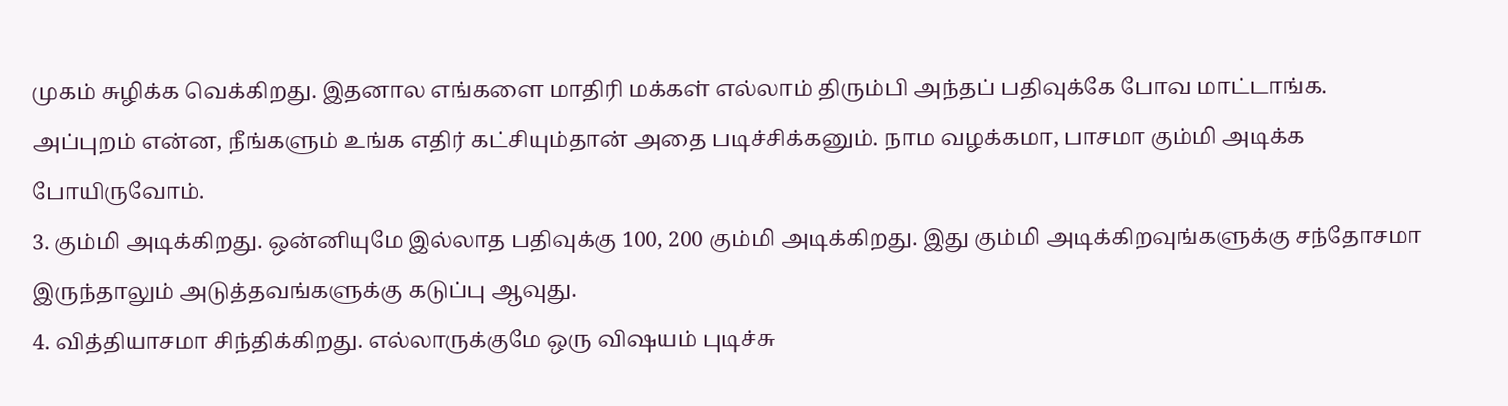முகம் சுழிக்க வெக்கிறது. இதனால எங்களை மாதிரி மக்கள் எல்லாம் திரும்பி அந்தப் பதிவுக்கே போவ மாட்டாங்க. அப்புறம் என்ன, நீங்களும் உங்க எதிர் கட்சியும்தான் அதை படிச்சிக்கனும். நாம வழக்கமா, பாசமா கும்மி அடிக்க போயிருவோம்.
3. கும்மி அடிக்கிறது. ஒன்னியுமே இல்லாத பதிவுக்கு 100, 200 கும்மி அடிக்கிறது. இது கும்மி அடிக்கிறவுங்களுக்கு சந்தோசமா இருந்தாலும் அடுத்தவங்களுக்கு கடுப்பு ஆவுது.
4. வித்தியாசமா சிந்திக்கிறது. எல்லாருக்குமே ஒரு விஷயம் புடிச்சு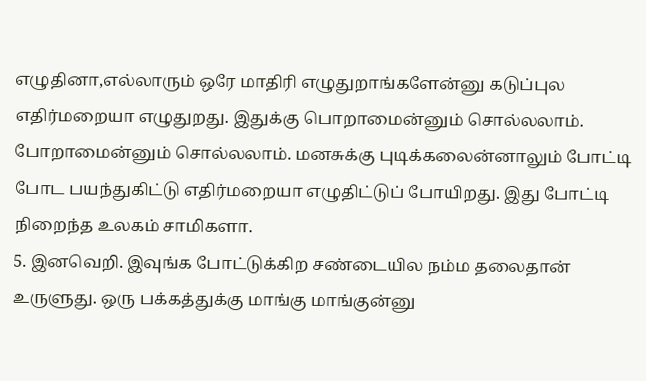எழுதினா,எல்லாரும் ஒரே மாதிரி எழுதுறாங்களேன்னு கடுப்புல எதிர்மறையா எழுதுறது. இதுக்கு பொறாமைன்னும் சொல்லலாம். போறாமைன்னும் சொல்லலாம். மனசுக்கு புடிக்கலைன்னாலும் போட்டி போட பயந்துகிட்டு எதிர்மறையா எழுதிட்டுப் போயிறது. இது போட்டி நிறைந்த உலகம் சாமிகளா.
5. இனவெறி. இவுங்க போட்டுக்கிற சண்டையில நம்ம தலைதான் உருளுது. ஒரு பக்கத்துக்கு மாங்கு மாங்குன்னு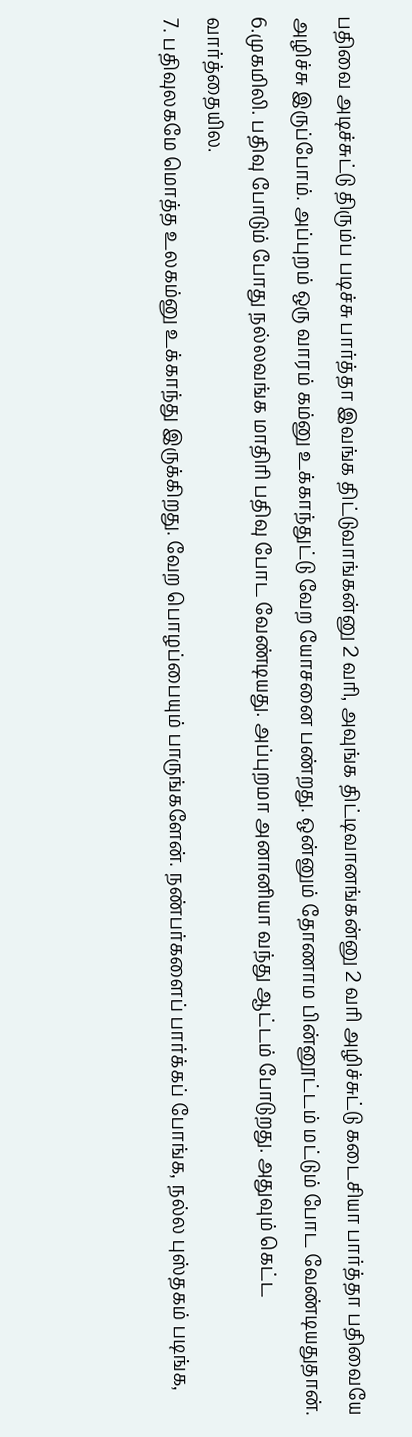பதிவை அடிச்சுட்டு திரும்ப படிச்சு பார்த்தா இவங்க திட்டுவாங்கன்னு 2 வரி, அவுங்க திட்டிவானங்கன்னு 2 வரி அழிச்சுட்டு கடைசியா பார்த்தா பதிவையே அழிச்சு இருப்போம். அப்புறம் ஒரு வாரம் கம்னு உக்காந்துட்டு வேற யோசனை பண்றது. ஒன்னும் தோணாம பின்னூட்டம் மட்டும் போட வேண்டியதுதான்.
6.முகமிலி. பதிவு போடும் போது நல்லவங்க மாதிரி பதிவு போட வேண்டியது. அப்புறமா அனானியா வந்து ஆட்டம் போடுறது. அதுவும் கெட்ட வார்த்தையில.
7. பதிவுலகமே மொத்த உலகம்னு உக்காந்து இருக்கிறது. வேற பொழப்பையும் பாருங்களேன். நண்பர்களைப் பார்க்கப் போங்க, நல்ல புஸ்தகம் படிங்க,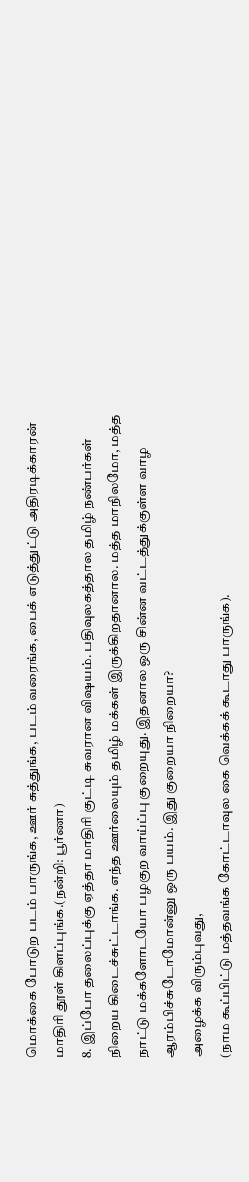மொக்கை போடுற படம் பாருங்க, ஊர் சுத்துங்க, படம் வரைங்க, பைக் எடுத்துட்டு அதிரடிக்காரன் மாதிரி தூள் கிளப்புங்க.(நன்றி: பூர்ணா)
8. இப்போ தலைப்புக்கு ஏத்தா மாதிரி குட்டி சுவரான விஷயம். பதிவுலகத்தால தமிழ் நண்பர்கள் நிறைய கிடைச்சுட்டாங்க. எந்த ஊர்லையும் தமிழ் மக்கள் இருக்கிறதானால. மத்த மாநிலமோ, மத்த நாட்டு மக்களோடயோ பழகுற வாய்ப்பு குறையுது. இதனால ஒரு சின்ன வட்டத்துக்குள்ள வாழ ஆரம்பிச்சுடோமோன்னு ஒரு பயம். இது குறையா நிறையா?
அழைக்க விரும்புவது,
(நாம கூப்பிட்டு மத்தவங்க கோட்டாவுல கை வெக்கக் கூடாது பாருங்க).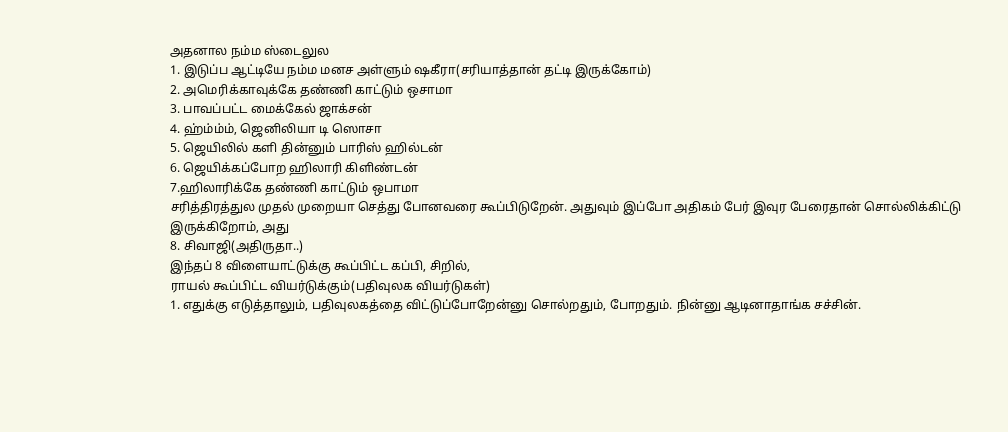அதனால நம்ம ஸ்டைலுல
1. இடுப்ப ஆட்டியே நம்ம மனச அள்ளும் ஷகீரா(சரியாத்தான் தட்டி இருக்கோம்)
2. அமெரிக்காவுக்கே தண்ணி காட்டும் ஒசாமா
3. பாவப்பட்ட மைக்கேல் ஜாக்சன்
4. ஹ்ம்ம்ம், ஜெனிலியா டி ஸொசா
5. ஜெயிலில் களி தின்னும் பாரிஸ் ஹில்டன்
6. ஜெயிக்கப்போற ஹிலாரி கிளிண்டன்
7.ஹிலாரிக்கே தண்ணி காட்டும் ஒபாமா
சரித்திரத்துல முதல் முறையா செத்து போனவரை கூப்பிடுறேன். அதுவும் இப்போ அதிகம் பேர் இவுர பேரைதான் சொல்லிக்கிட்டு இருக்கிறோம், அது
8. சிவாஜி(அதிருதா..)
இந்தப் 8 விளையாட்டுக்கு கூப்பிட்ட கப்பி, சிறில்,
ராயல் கூப்பிட்ட வியர்டுக்கும்(பதிவுலக வியர்டுகள்)
1. எதுக்கு எடுத்தாலும், பதிவுலகத்தை விட்டுப்போறேன்னு சொல்றதும், போறதும். நின்னு ஆடினாதாங்க சச்சின்.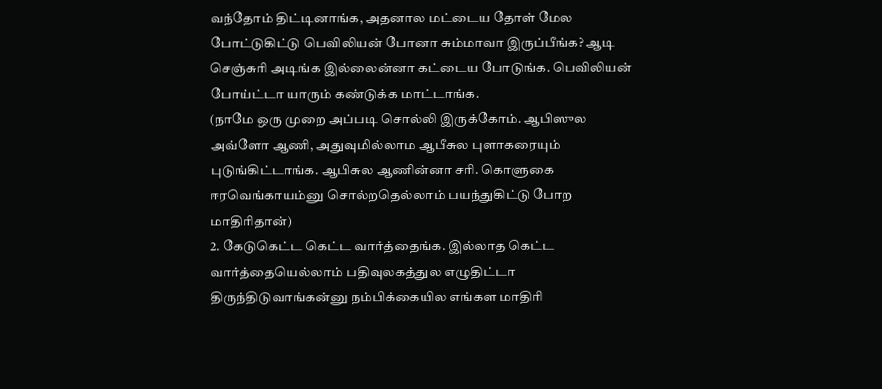வந்தோம் திட்டினாங்க, அதனால மட்டைய தோள் மேல போட்டுகிட்டு பெவிலியன் போனா சும்மாவா இருப்பீங்க? ஆடி செஞ்சுரி அடிங்க இல்லைன்னா கட்டைய போடுங்க. பெவிலியன் போய்ட்டா யாரும் கண்டுக்க மாட்டாங்க.
(நாமே ஒரு முறை அப்படி சொல்லி இருக்கோம். ஆபிஸுல அவ்ளோ ஆணி, அதுவுமில்லாம ஆபீசுல புளாகரையும் புடுங்கிட்டாங்க. ஆபிசுல ஆணின்னா சரி. கொளுகை ஈரவெங்காயம்னு சொல்றதெல்லாம் பயந்துகிட்டு போற மாதிரிதான்)
2. கேடுகெட்ட கெட்ட வார்த்தைங்க. இல்லாத கெட்ட வார்த்தையெல்லாம் பதிவுலகத்துல எழுதிட்டா திருந்திடுவாங்கன்னு நம்பிக்கையில எங்கள மாதிரி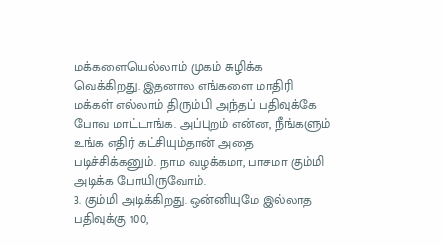மக்களையெல்லாம் முகம் சுழிக்க வெக்கிறது. இதனால எங்களை மாதிரி மக்கள் எல்லாம் திரும்பி அந்தப் பதிவுக்கே போவ மாட்டாங்க. அப்புறம் என்ன, நீங்களும் உங்க எதிர் கட்சியும்தான் அதை படிச்சிக்கனும். நாம வழக்கமா, பாசமா கும்மி அடிக்க போயிருவோம்.
3. கும்மி அடிக்கிறது. ஒன்னியுமே இல்லாத பதிவுக்கு 100,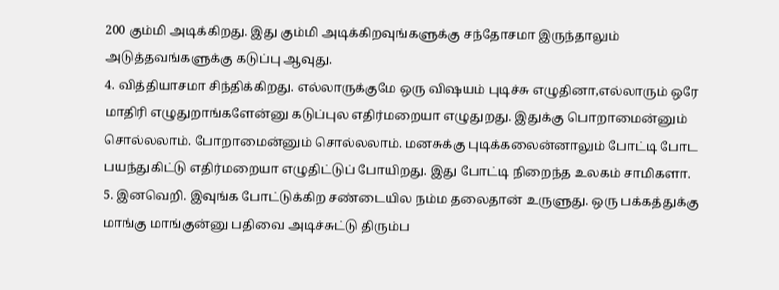200 கும்மி அடிக்கிறது. இது கும்மி அடிக்கிறவுங்களுக்கு சந்தோசமா இருந்தாலும் அடுத்தவங்களுக்கு கடுப்பு ஆவுது.
4. வித்தியாசமா சிந்திக்கிறது. எல்லாருக்குமே ஒரு விஷயம் புடிச்சு எழுதினா,எல்லாரும் ஒரே மாதிரி எழுதுறாங்களேன்னு கடுப்புல எதிர்மறையா எழுதுறது. இதுக்கு பொறாமைன்னும் சொல்லலாம். போறாமைன்னும் சொல்லலாம். மனசுக்கு புடிக்கலைன்னாலும் போட்டி போட பயந்துகிட்டு எதிர்மறையா எழுதிட்டுப் போயிறது. இது போட்டி நிறைந்த உலகம் சாமிகளா.
5. இனவெறி. இவுங்க போட்டுக்கிற சண்டையில நம்ம தலைதான் உருளுது. ஒரு பக்கத்துக்கு மாங்கு மாங்குன்னு பதிவை அடிச்சுட்டு திரும்ப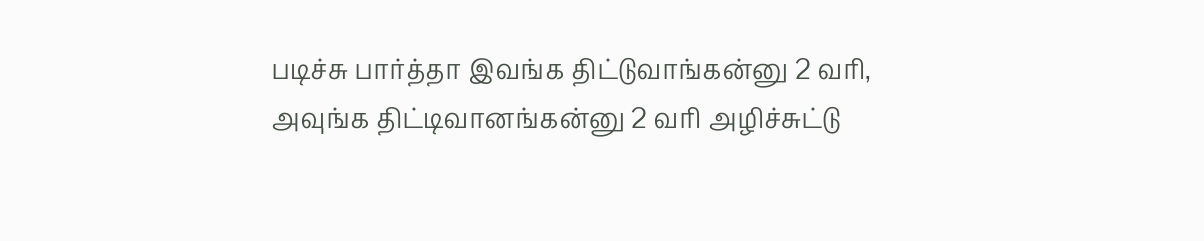படிச்சு பார்த்தா இவங்க திட்டுவாங்கன்னு 2 வரி, அவுங்க திட்டிவானங்கன்னு 2 வரி அழிச்சுட்டு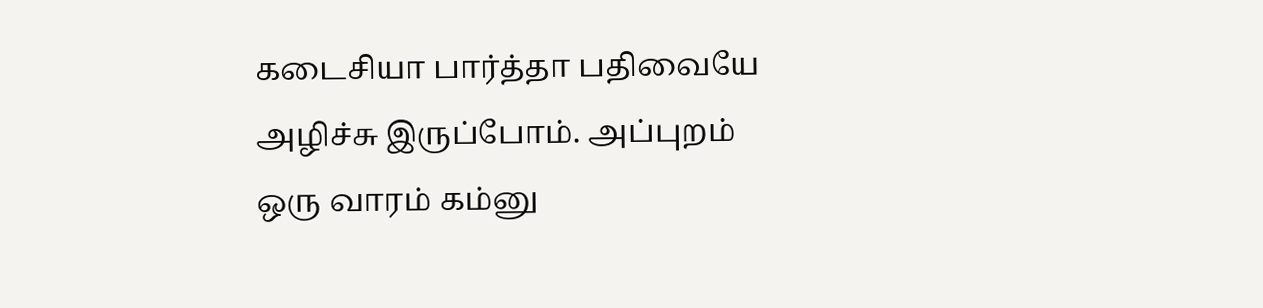கடைசியா பார்த்தா பதிவையே அழிச்சு இருப்போம். அப்புறம் ஒரு வாரம் கம்னு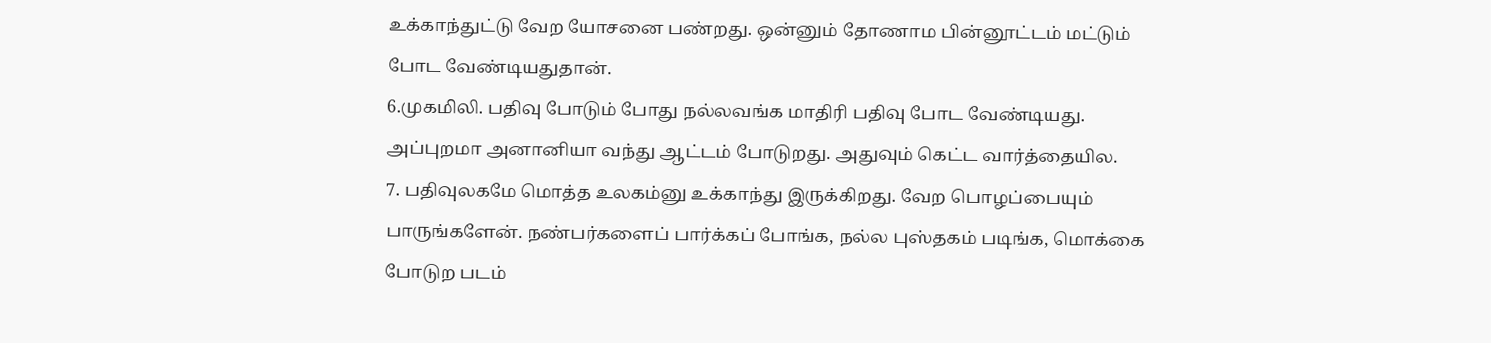உக்காந்துட்டு வேற யோசனை பண்றது. ஒன்னும் தோணாம பின்னூட்டம் மட்டும் போட வேண்டியதுதான்.
6.முகமிலி. பதிவு போடும் போது நல்லவங்க மாதிரி பதிவு போட வேண்டியது. அப்புறமா அனானியா வந்து ஆட்டம் போடுறது. அதுவும் கெட்ட வார்த்தையில.
7. பதிவுலகமே மொத்த உலகம்னு உக்காந்து இருக்கிறது. வேற பொழப்பையும் பாருங்களேன். நண்பர்களைப் பார்க்கப் போங்க, நல்ல புஸ்தகம் படிங்க, மொக்கை போடுற படம்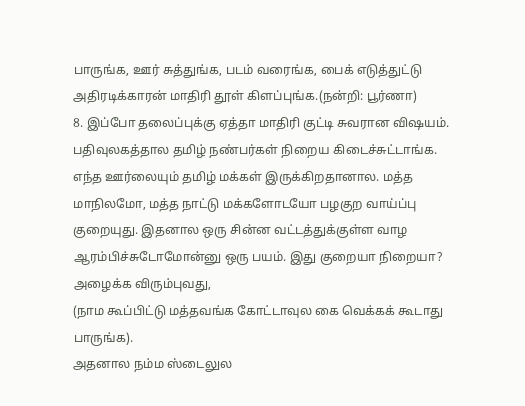பாருங்க, ஊர் சுத்துங்க, படம் வரைங்க, பைக் எடுத்துட்டு அதிரடிக்காரன் மாதிரி தூள் கிளப்புங்க.(நன்றி: பூர்ணா)
8. இப்போ தலைப்புக்கு ஏத்தா மாதிரி குட்டி சுவரான விஷயம். பதிவுலகத்தால தமிழ் நண்பர்கள் நிறைய கிடைச்சுட்டாங்க. எந்த ஊர்லையும் தமிழ் மக்கள் இருக்கிறதானால. மத்த மாநிலமோ, மத்த நாட்டு மக்களோடயோ பழகுற வாய்ப்பு குறையுது. இதனால ஒரு சின்ன வட்டத்துக்குள்ள வாழ ஆரம்பிச்சுடோமோன்னு ஒரு பயம். இது குறையா நிறையா?
அழைக்க விரும்புவது,
(நாம கூப்பிட்டு மத்தவங்க கோட்டாவுல கை வெக்கக் கூடாது பாருங்க).
அதனால நம்ம ஸ்டைலுல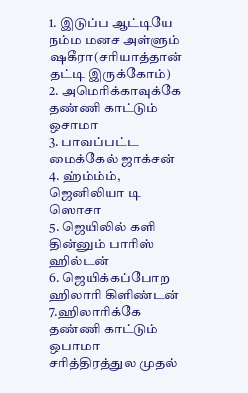1. இடுப்ப ஆட்டியே நம்ம மனச அள்ளும் ஷகீரா(சரியாத்தான் தட்டி இருக்கோம்)
2. அமெரிக்காவுக்கே தண்ணி காட்டும் ஒசாமா
3. பாவப்பட்ட மைக்கேல் ஜாக்சன்
4. ஹ்ம்ம்ம், ஜெனிலியா டி ஸொசா
5. ஜெயிலில் களி தின்னும் பாரிஸ் ஹில்டன்
6. ஜெயிக்கப்போற ஹிலாரி கிளிண்டன்
7.ஹிலாரிக்கே தண்ணி காட்டும் ஒபாமா
சரித்திரத்துல முதல்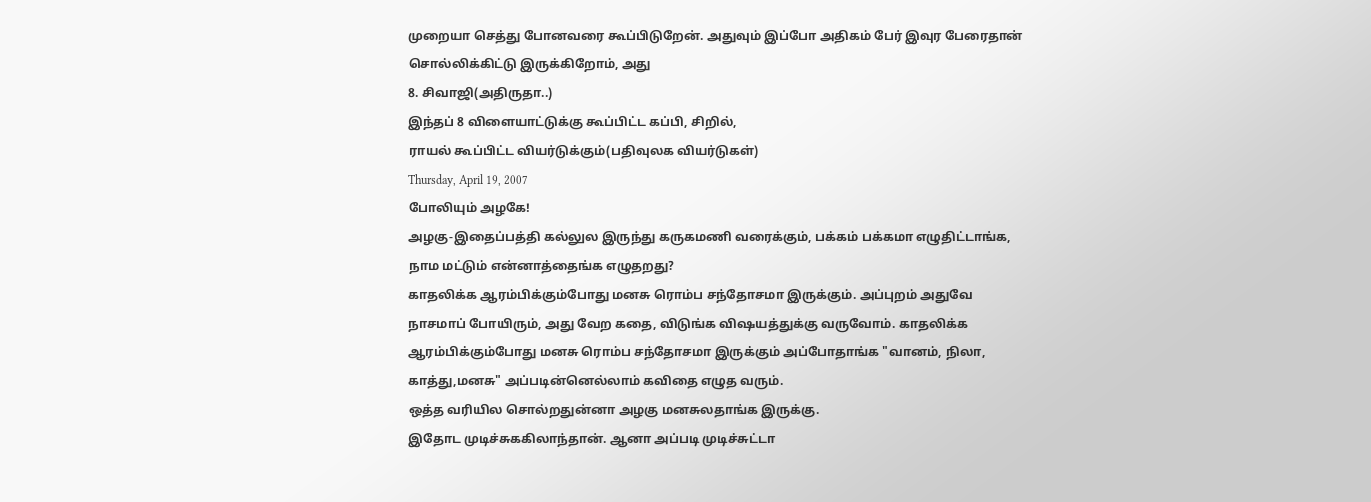முறையா செத்து போனவரை கூப்பிடுறேன். அதுவும் இப்போ அதிகம் பேர் இவுர பேரைதான் சொல்லிக்கிட்டு இருக்கிறோம், அது
8. சிவாஜி(அதிருதா..)
இந்தப் 8 விளையாட்டுக்கு கூப்பிட்ட கப்பி, சிறில்,
ராயல் கூப்பிட்ட வியர்டுக்கும்(பதிவுலக வியர்டுகள்)
Thursday, April 19, 2007
போலியும் அழகே!
அழகு-இதைப்பத்தி கல்லுல இருந்து கருகமணி வரைக்கும், பக்கம் பக்கமா எழுதிட்டாங்க, நாம மட்டும் என்னாத்தைங்க எழுதறது?
காதலிக்க ஆரம்பிக்கும்போது மனசு ரொம்ப சந்தோசமா இருக்கும். அப்புறம் அதுவே நாசமாப் போயிரும், அது வேற கதை, விடுங்க விஷயத்துக்கு வருவோம். காதலிக்க ஆரம்பிக்கும்போது மனசு ரொம்ப சந்தோசமா இருக்கும் அப்போதாங்க "வானம், நிலா, காத்து,மனசு" அப்படின்னெல்லாம் கவிதை எழுத வரும்.
ஒத்த வரியில சொல்றதுன்னா அழகு மனசுலதாங்க இருக்கு.
இதோட முடிச்சுககிலாந்தான். ஆனா அப்படி முடிச்சுட்டா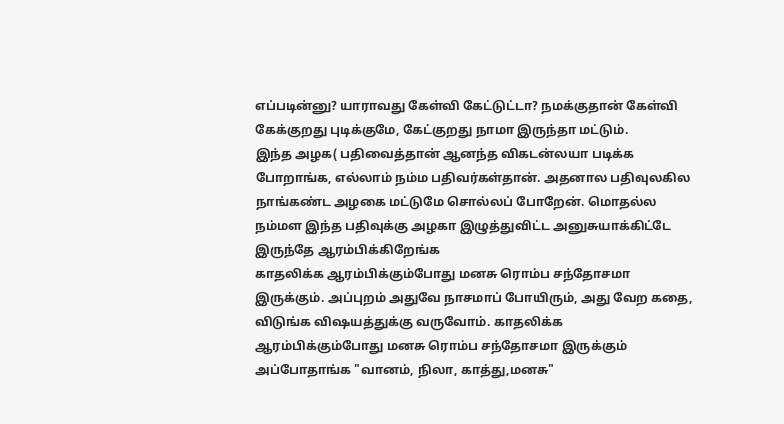எப்படின்னு? யாராவது கேள்வி கேட்டுட்டா? நமக்குதான் கேள்வி கேக்குறது புடிக்குமே, கேட்குறது நாமா இருந்தா மட்டும்.
இந்த அழக( பதிவைத்தான் ஆனந்த விகடன்லயா படிக்க போறாங்க, எல்லாம் நம்ம பதிவர்கள்தான். அதனால பதிவுலகில நாங்கண்ட அழகை மட்டுமே சொல்லப் போறேன். மொதல்ல நம்மள இந்த பதிவுக்கு அழகா இழுத்துவிட்ட அனுசுயாக்கிட்டே இருந்தே ஆரம்பிக்கிறேங்க
காதலிக்க ஆரம்பிக்கும்போது மனசு ரொம்ப சந்தோசமா இருக்கும். அப்புறம் அதுவே நாசமாப் போயிரும், அது வேற கதை, விடுங்க விஷயத்துக்கு வருவோம். காதலிக்க ஆரம்பிக்கும்போது மனசு ரொம்ப சந்தோசமா இருக்கும் அப்போதாங்க "வானம், நிலா, காத்து,மனசு"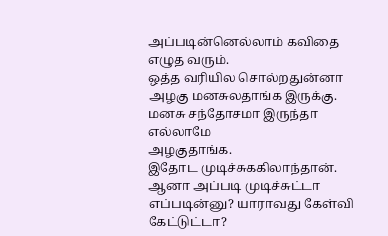அப்படின்னெல்லாம் கவிதை எழுத வரும்.
ஒத்த வரியில சொல்றதுன்னா அழகு மனசுலதாங்க இருக்கு.
மனசு சந்தோசமா இருந்தா எல்லாமே
அழகுதாங்க.
இதோட முடிச்சுககிலாந்தான். ஆனா அப்படி முடிச்சுட்டா எப்படின்னு? யாராவது கேள்வி கேட்டுட்டா?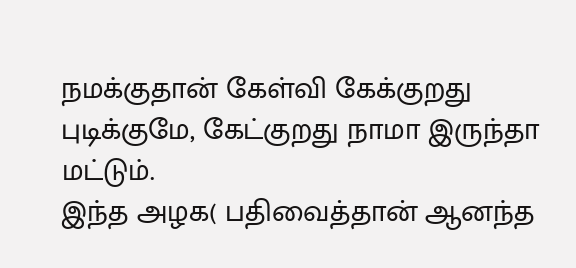நமக்குதான் கேள்வி கேக்குறது புடிக்குமே, கேட்குறது நாமா இருந்தா மட்டும்.
இந்த அழக( பதிவைத்தான் ஆனந்த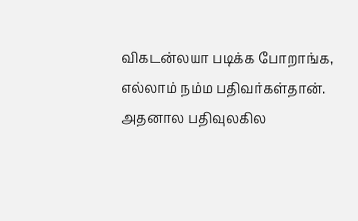விகடன்லயா படிக்க போறாங்க, எல்லாம் நம்ம பதிவர்கள்தான். அதனால பதிவுலகில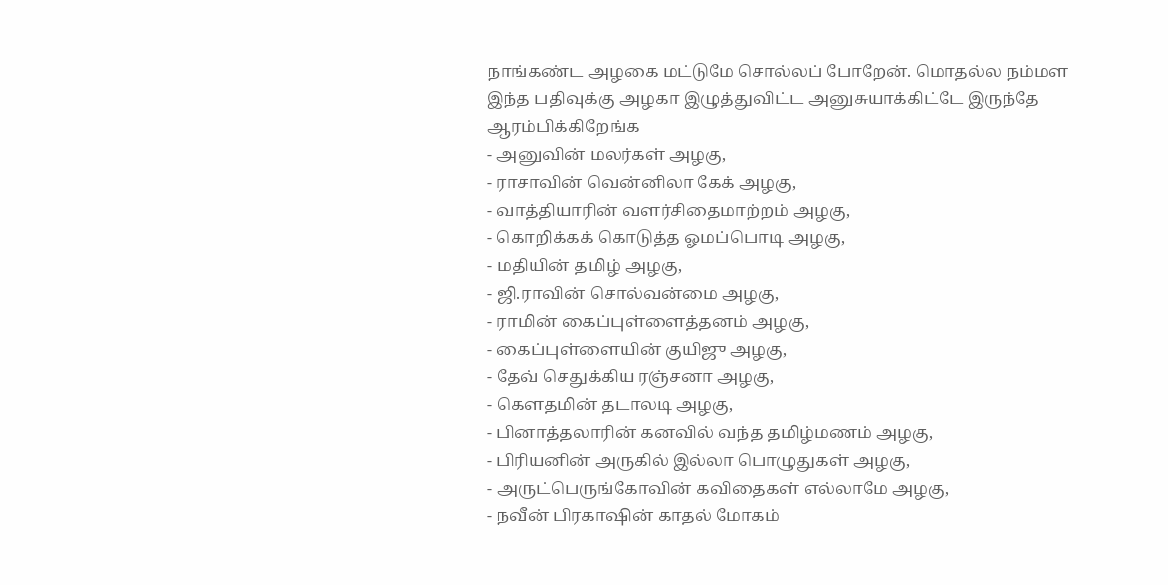நாங்கண்ட அழகை மட்டுமே சொல்லப் போறேன். மொதல்ல நம்மள இந்த பதிவுக்கு அழகா இழுத்துவிட்ட அனுசுயாக்கிட்டே இருந்தே ஆரம்பிக்கிறேங்க
- அனுவின் மலர்கள் அழகு,
- ராசாவின் வென்னிலா கேக் அழகு,
- வாத்தியாரின் வளர்சிதைமாற்றம் அழகு,
- கொறிக்கக் கொடுத்த ஓமப்பொடி அழகு,
- மதியின் தமிழ் அழகு,
- ஜி.ராவின் சொல்வன்மை அழகு,
- ராமின் கைப்புள்ளைத்தனம் அழகு,
- கைப்புள்ளையின் குயிஜு அழகு,
- தேவ் செதுக்கிய ரஞ்சனா அழகு,
- கெளதமின் தடாலடி அழகு,
- பினாத்தலாரின் கனவில் வந்த தமிழ்மணம் அழகு,
- பிரியனின் அருகில் இல்லா பொழுதுகள் அழகு,
- அருட்பெருங்கோவின் கவிதைகள் எல்லாமே அழகு,
- நவீன் பிரகாஷின் காதல் மோகம்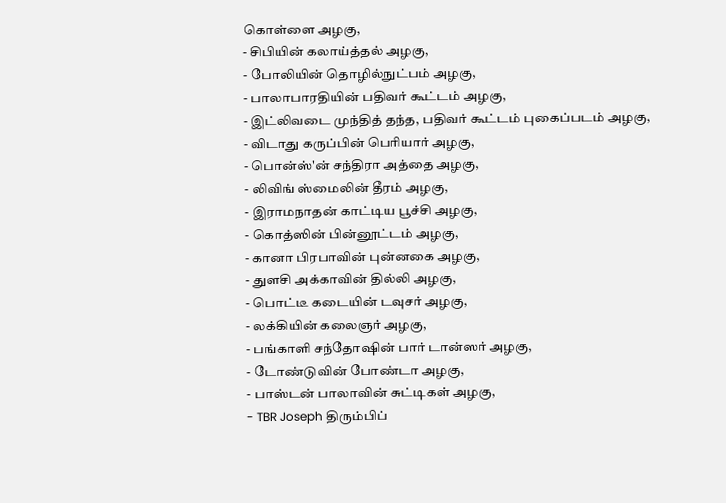கொள்ளை அழகு,
- சிபியின் கலாய்த்தல் அழகு,
- போலியின் தொழில்நுட்பம் அழகு,
- பாலாபாரதியின் பதிவர் கூட்டம் அழகு,
- இட்லிவடை முந்தித் தந்த, பதிவர் கூட்டம் புகைப்படம் அழகு,
- விடாது கருப்பின் பெரியார் அழகு,
- பொன்ஸ்'ன் சந்திரா அத்தை அழகு,
- லிவிங் ஸ்மைலின் தீரம் அழகு,
- இராமநாதன் காட்டிய பூச்சி அழகு,
- கொத்ஸின் பின்னூட்டம் அழகு,
- கானா பிரபாவின் புன்னகை அழகு,
- துளசி அக்காவின் தில்லி அழகு,
- பொட்டீ கடையின் டவுசர் அழகு,
- லக்கியின் கலைஞர் அழகு,
- பங்காளி சந்தோஷின் பார் டான்ஸர் அழகு,
- டோண்டுவின் போண்டா அழகு,
- பாஸ்டன் பாலாவின் சுட்டிகள் அழகு,
- TBR Joseph திரும்பிப்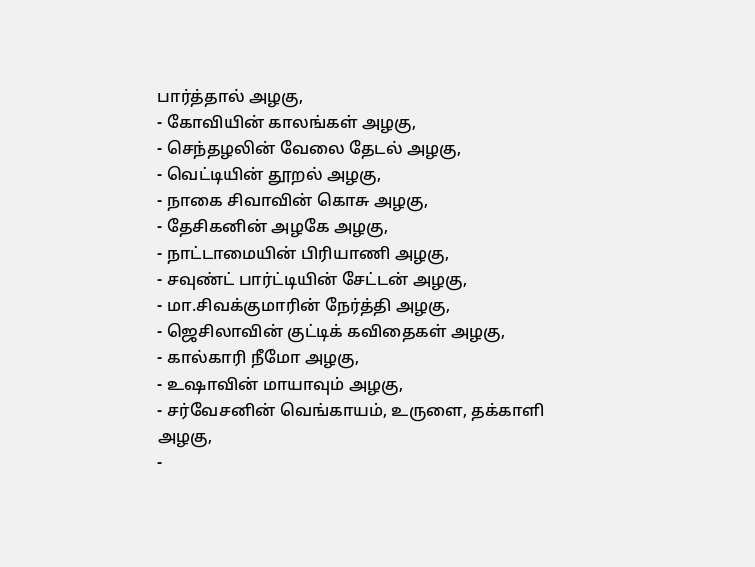பார்த்தால் அழகு,
- கோவியின் காலங்கள் அழகு,
- செந்தழலின் வேலை தேடல் அழகு,
- வெட்டியின் தூறல் அழகு,
- நாகை சிவாவின் கொசு அழகு,
- தேசிகனின் அழகே அழகு,
- நாட்டாமையின் பிரியாணி அழகு,
- சவுண்ட் பார்ட்டியின் சேட்டன் அழகு,
- மா.சிவக்குமாரின் நேர்த்தி அழகு,
- ஜெசிலாவின் குட்டிக் கவிதைகள் அழகு,
- கால்காரி நீமோ அழகு,
- உஷாவின் மாயாவும் அழகு,
- சர்வேசனின் வெங்காயம், உருளை, தக்காளி அழகு,
-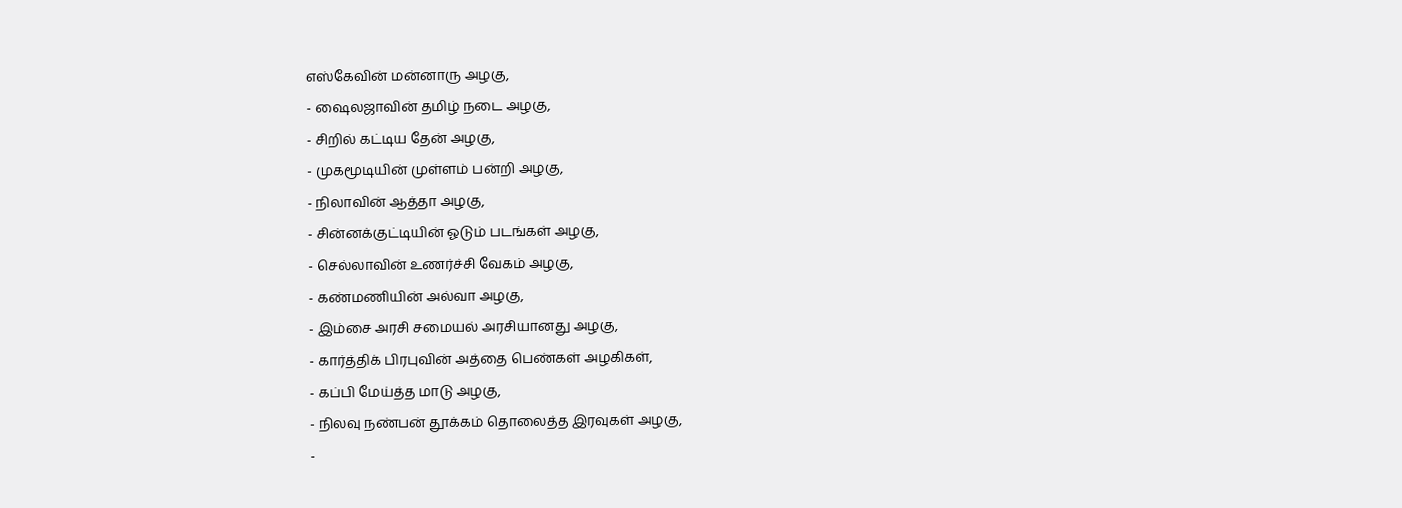எஸ்கேவின் மன்னாரு அழகு,
- ஷைலஜாவின் தமிழ் நடை அழகு,
- சிறில் கட்டிய தேன் அழகு,
- முகமூடியின் முள்ளம் பன்றி அழகு,
- நிலாவின் ஆத்தா அழகு,
- சின்னக்குட்டியின் ஓடும் படங்கள் அழகு,
- செல்லாவின் உணர்ச்சி வேகம் அழகு,
- கண்மணியின் அல்வா அழகு,
- இம்சை அரசி சமையல் அரசியானது அழகு,
- கார்த்திக் பிரபுவின் அத்தை பெண்கள் அழகிகள்,
- கப்பி மேய்த்த மாடு அழகு,
- நிலவு நண்பன் தூக்கம் தொலைத்த இரவுகள் அழகு,
-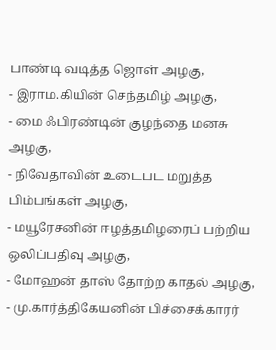பாண்டி வடித்த ஜொள் அழகு,
- இராம.கியின் செந்தமிழ் அழகு,
- மை ஃபிரண்டின் குழந்தை மனசு அழகு,
- நிவேதாவின் உடைபட மறுத்த பிம்பங்கள் அழகு,
- மயூரேசனின் ஈழத்தமிழரைப் பற்றிய ஒலிப்பதிவு அழகு,
- மோஹன் தாஸ் தோற்ற காதல் அழகு,
- மு.கார்த்திகேயனின் பிச்சைக்காரர்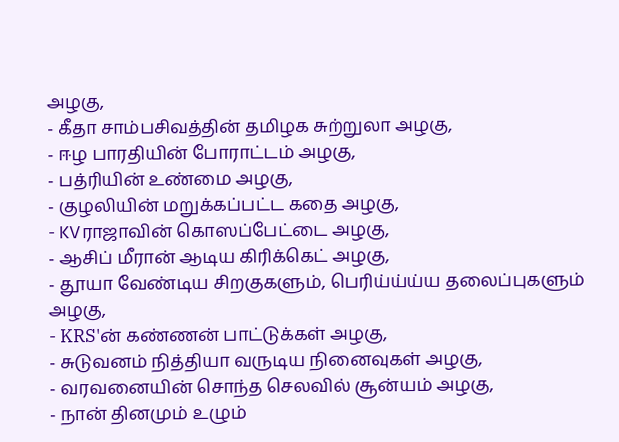அழகு,
- கீதா சாம்பசிவத்தின் தமிழக சுற்றுலா அழகு,
- ஈழ பாரதியின் போராட்டம் அழகு,
- பத்ரியின் உண்மை அழகு,
- குழலியின் மறுக்கப்பட்ட கதை அழகு,
- KVராஜாவின் கொஸப்பேட்டை அழகு,
- ஆசிப் மீரான் ஆடிய கிரிக்கெட் அழகு,
- தூயா வேண்டிய சிறகுகளும், பெரிய்ய்ய்ய தலைப்புகளும் அழகு,
- KRS'ன் கண்ணன் பாட்டுக்கள் அழகு,
- சுடுவனம் நித்தியா வருடிய நினைவுகள் அழகு,
- வரவனையின் சொந்த செலவில் சூன்யம் அழகு,
- நான் தினமும் உழும்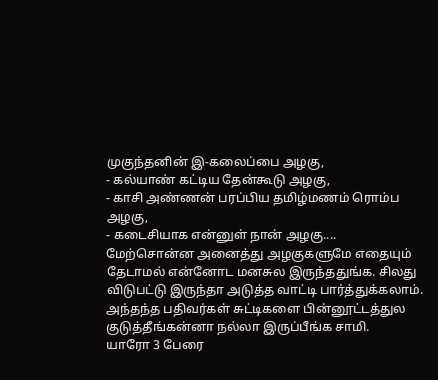முகுந்தனின் இ-கலைப்பை அழகு,
- கல்யாண் கட்டிய தேன்கூடு அழகு,
- காசி அண்ணன் பரப்பிய தமிழ்மணம் ரொம்ப அழகு,
- கடைசியாக என்னுள் நான் அழகு....
மேற்சொன்ன அனைத்து அழகுகளுமே எதையும் தேடாமல் என்னோட மனசுல இருந்ததுங்க. சிலது விடுபட்டு இருந்தா அடுத்த வாட்டி பார்த்துக்கலாம். அந்தந்த பதிவர்கள் சுட்டிகளை பின்னூட்டத்துல குடுத்தீங்கன்னா நல்லா இருப்பீங்க சாமி.
யாரோ 3 பேரை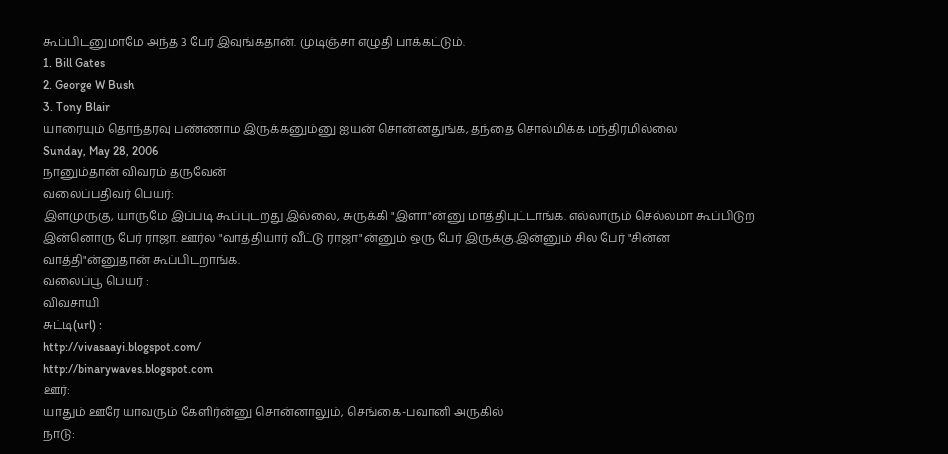கூப்பிடனுமாமே அந்த 3 பேர் இவுங்கதான். முடிஞ்சா எழுதி பாக்கட்டும்.
1. Bill Gates
2. George W Bush
3. Tony Blair
யாரையும் தொந்தரவு பண்ணாம இருக்கனும்னு ஐயன் சொன்னதுங்க, தந்தை சொல்மிக்க மந்திரமில்லை
Sunday, May 28, 2006
நானும்தான் விவரம் தருவேன்
வலைப்பதிவர் பெயர்:
இளமுருகு, யாருமே இப்படி கூப்புடறது இல்லை, சுருக்கி "இளா"ன்னு மாத்திபுட்டாங்க. எல்லாரும் செல்லமா கூப்பிடுற இன்னொரு பேர் ராஜா. ஊர்ல "வாத்தியார் வீட்டு ராஜா"ன்னும் ஒரு பேர் இருக்கு.இன்னும் சில பேர் "சின்ன வாத்தி"ன்னுதான் கூப்பிடறாங்க.
வலைப்பூ பெயர் :
விவசாயி
சுட்டி(url) :
http://vivasaayi.blogspot.com/
http://binarywaves.blogspot.com
ஊர்:
யாதும் ஊரே யாவரும் கேளிர்ன்னு சொன்னாலும், செங்கை-பவானி அருகில்
நாடு: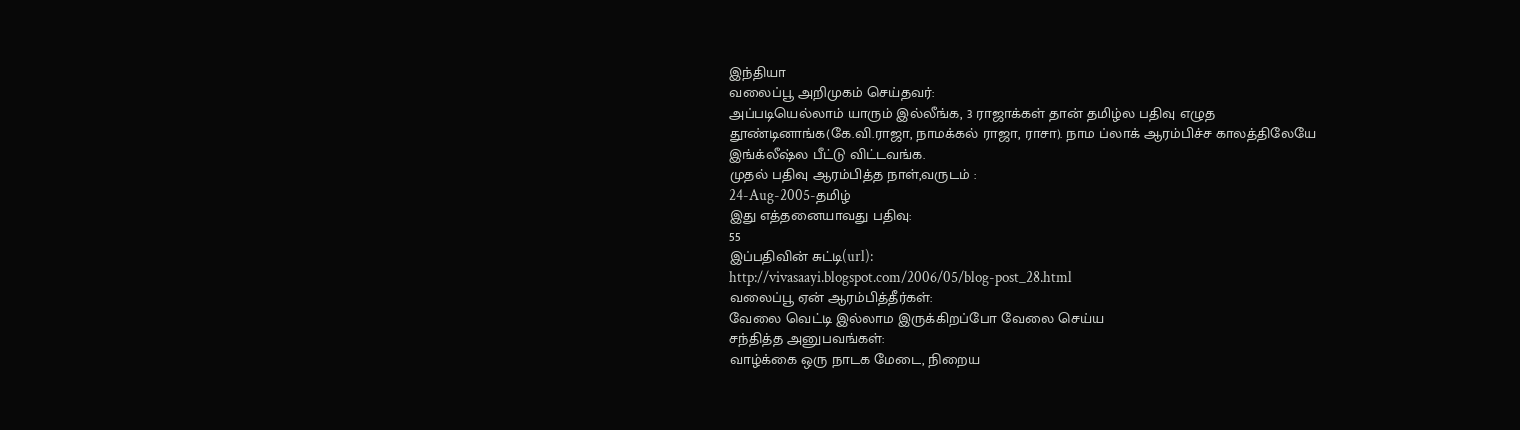இந்தியா
வலைப்பூ அறிமுகம் செய்தவர்:
அப்படியெல்லாம் யாரும் இல்லீங்க, 3 ராஜாக்கள் தான் தமிழ்ல பதிவு எழுத தூண்டினாங்க(கே.வி.ராஜா, நாமக்கல் ராஜா, ராசா). நாம ப்லாக் ஆரம்பிச்ச காலத்திலேயே இங்க்லீஷ்ல பீட்டு விட்டவங்க.
முதல் பதிவு ஆரம்பித்த நாள்,வருடம் :
24-Aug-2005-தமிழ்
இது எத்தனையாவது பதிவு:
55
இப்பதிவின் சுட்டி(url):
http://vivasaayi.blogspot.com/2006/05/blog-post_28.html
வலைப்பூ ஏன் ஆரம்பித்தீர்கள்:
வேலை வெட்டி இல்லாம இருக்கிறப்போ வேலை செய்ய
சந்தித்த அனுபவங்கள்:
வாழ்க்கை ஒரு நாடக மேடை, நிறைய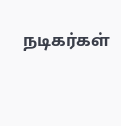நடிகர்கள்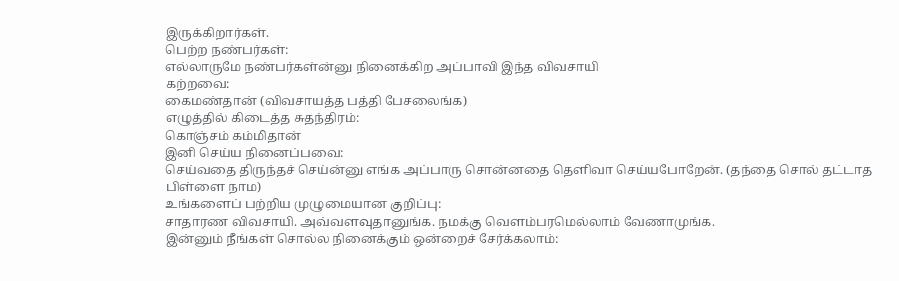இருக்கிறார்கள்.
பெற்ற நண்பர்கள்:
எல்லாருமே நண்பர்கள்ன்னு நினைக்கிற அப்பாவி இந்த விவசாயி
கற்றவை:
கைமண்தான் (விவசாயத்த பத்தி பேசலைங்க)
எழுத்தில் கிடைத்த சுதந்திரம்:
கொஞ்சம் கம்மிதான்
இனி செய்ய நினைப்பவை:
செய்வதை திருந்தச் செய்ன்னு எங்க அப்பாரு சொன்னதை தெளிவா செய்யபோறேன். (தந்தை சொல் தட்டாத பிள்ளை நாம)
உங்களைப் பற்றிய முழுமையான குறிப்பு:
சாதாரண விவசாயி. அவ்வளவுதானுங்க. நமக்கு வெளம்பரமெல்லாம் வேணாமுங்க.
இன்னும் நீங்கள் சொல்ல நினைக்கும் ஒன்றைச் சேர்க்கலாம்: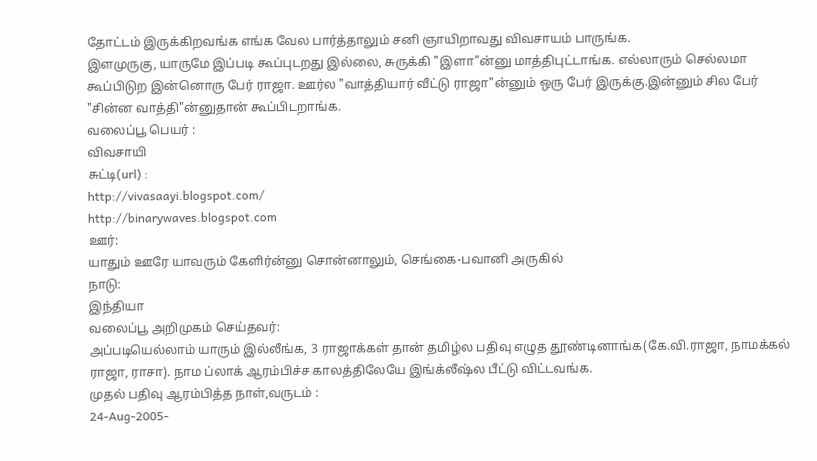தோட்டம் இருக்கிறவங்க எங்க வேல பார்த்தாலும் சனி ஞாயிறாவது விவசாயம் பாருங்க.
இளமுருகு, யாருமே இப்படி கூப்புடறது இல்லை, சுருக்கி "இளா"ன்னு மாத்திபுட்டாங்க. எல்லாரும் செல்லமா கூப்பிடுற இன்னொரு பேர் ராஜா. ஊர்ல "வாத்தியார் வீட்டு ராஜா"ன்னும் ஒரு பேர் இருக்கு.இன்னும் சில பேர் "சின்ன வாத்தி"ன்னுதான் கூப்பிடறாங்க.
வலைப்பூ பெயர் :
விவசாயி
சுட்டி(url) :
http://vivasaayi.blogspot.com/
http://binarywaves.blogspot.com
ஊர்:
யாதும் ஊரே யாவரும் கேளிர்ன்னு சொன்னாலும், செங்கை-பவானி அருகில்
நாடு:
இந்தியா
வலைப்பூ அறிமுகம் செய்தவர்:
அப்படியெல்லாம் யாரும் இல்லீங்க, 3 ராஜாக்கள் தான் தமிழ்ல பதிவு எழுத தூண்டினாங்க(கே.வி.ராஜா, நாமக்கல் ராஜா, ராசா). நாம ப்லாக் ஆரம்பிச்ச காலத்திலேயே இங்க்லீஷ்ல பீட்டு விட்டவங்க.
முதல் பதிவு ஆரம்பித்த நாள்,வருடம் :
24-Aug-2005-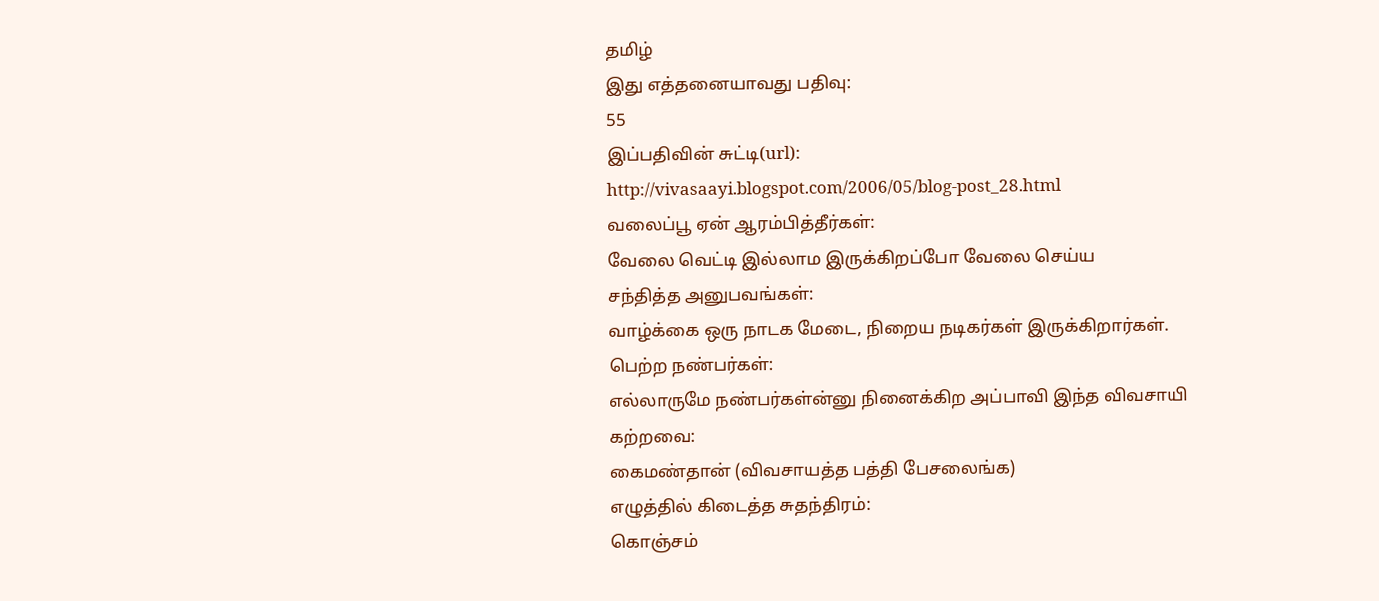தமிழ்
இது எத்தனையாவது பதிவு:
55
இப்பதிவின் சுட்டி(url):
http://vivasaayi.blogspot.com/2006/05/blog-post_28.html
வலைப்பூ ஏன் ஆரம்பித்தீர்கள்:
வேலை வெட்டி இல்லாம இருக்கிறப்போ வேலை செய்ய
சந்தித்த அனுபவங்கள்:
வாழ்க்கை ஒரு நாடக மேடை, நிறைய நடிகர்கள் இருக்கிறார்கள்.
பெற்ற நண்பர்கள்:
எல்லாருமே நண்பர்கள்ன்னு நினைக்கிற அப்பாவி இந்த விவசாயி
கற்றவை:
கைமண்தான் (விவசாயத்த பத்தி பேசலைங்க)
எழுத்தில் கிடைத்த சுதந்திரம்:
கொஞ்சம்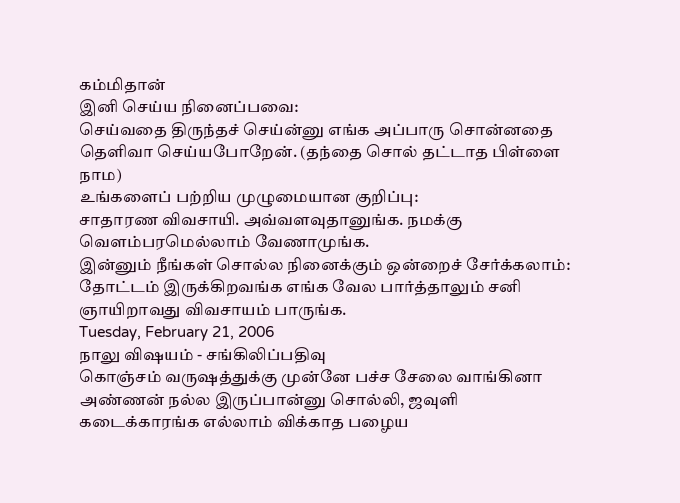கம்மிதான்
இனி செய்ய நினைப்பவை:
செய்வதை திருந்தச் செய்ன்னு எங்க அப்பாரு சொன்னதை தெளிவா செய்யபோறேன். (தந்தை சொல் தட்டாத பிள்ளை நாம)
உங்களைப் பற்றிய முழுமையான குறிப்பு:
சாதாரண விவசாயி. அவ்வளவுதானுங்க. நமக்கு வெளம்பரமெல்லாம் வேணாமுங்க.
இன்னும் நீங்கள் சொல்ல நினைக்கும் ஒன்றைச் சேர்க்கலாம்:
தோட்டம் இருக்கிறவங்க எங்க வேல பார்த்தாலும் சனி ஞாயிறாவது விவசாயம் பாருங்க.
Tuesday, February 21, 2006
நாலு விஷயம் - சங்கிலிப்பதிவு
கொஞ்சம் வருஷத்துக்கு முன்னே பச்ச சேலை வாங்கினா அண்ணன் நல்ல இருப்பான்னு சொல்லி, ஜவுளி கடைக்காரங்க எல்லாம் விக்காத பழைய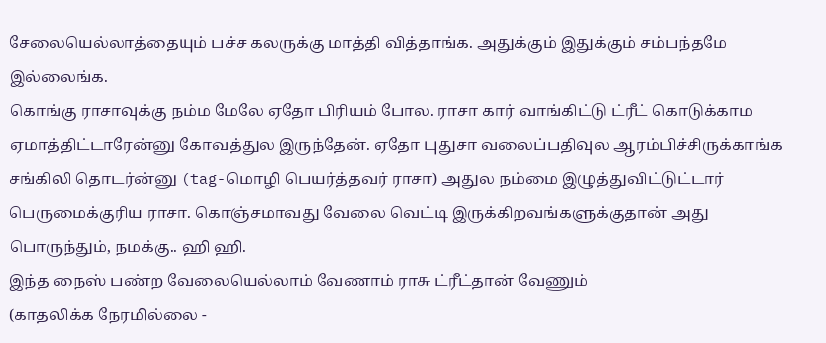சேலையெல்லாத்தையும் பச்ச கலருக்கு மாத்தி வித்தாங்க. அதுக்கும் இதுக்கும் சம்பந்தமே இல்லைங்க.
கொங்கு ராசாவுக்கு நம்ம மேலே ஏதோ பிரியம் போல. ராசா கார் வாங்கிட்டு ட்ரீட் கொடுக்காம ஏமாத்திட்டாரேன்னு கோவத்துல இருந்தேன். ஏதோ புதுசா வலைப்பதிவுல ஆரம்பிச்சிருக்காங்க சங்கிலி தொடர்ன்னு (tag-மொழி பெயர்த்தவர் ராசா) அதுல நம்மை இழுத்துவிட்டுட்டார் பெருமைக்குரிய ராசா. கொஞ்சமாவது வேலை வெட்டி இருக்கிறவங்களுக்குதான் அது பொருந்தும், நமக்கு.. ஹி ஹி.
இந்த நைஸ் பண்ற வேலையெல்லாம் வேணாம் ராசு ட்ரீட்தான் வேணும்
(காதலிக்க நேரமில்லை -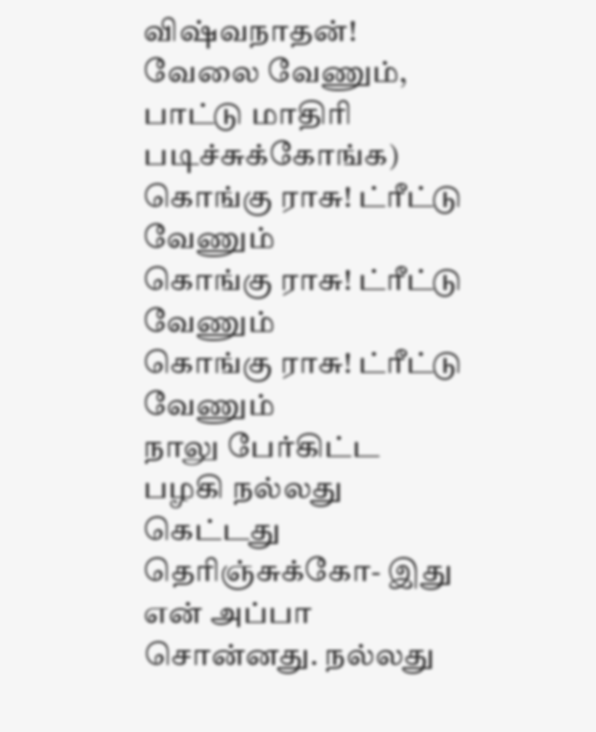விஷ்வநாதன்! வேலை வேணும், பாட்டு மாதிரி படிச்சுக்கோங்க)
கொங்கு ராசு! ட்ரீட்டு வேணும்
கொங்கு ராசு! ட்ரீட்டு வேணும்
கொங்கு ராசு! ட்ரீட்டு வேணும்
நாலு பேர்கிட்ட பழகி நல்லது கெட்டது தெரிஞ்சுக்கோ- இது என் அப்பா சொன்னது. நல்லது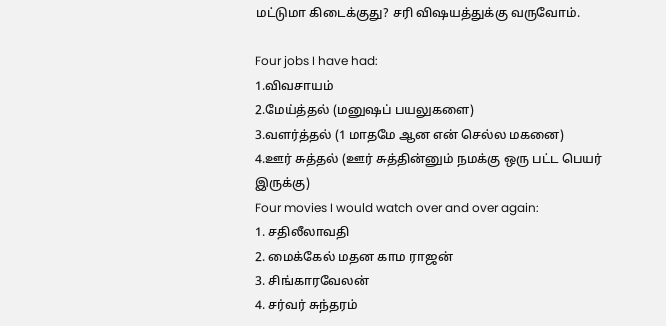மட்டுமா கிடைக்குது? சரி விஷயத்துக்கு வருவோம்.

Four jobs I have had:
1.விவசாயம்
2.மேய்த்தல் (மனுஷப் பயலுகளை)
3.வளர்த்தல் (1 மாதமே ஆன என் செல்ல மகனை)
4.ஊர் சுத்தல் (ஊர் சுத்தின்னும் நமக்கு ஒரு பட்ட பெயர் இருக்கு)
Four movies I would watch over and over again:
1. சதிலீலாவதி
2. மைக்கேல் மதன காம ராஜன்
3. சிங்காரவேலன்
4. சர்வர் சுந்தரம்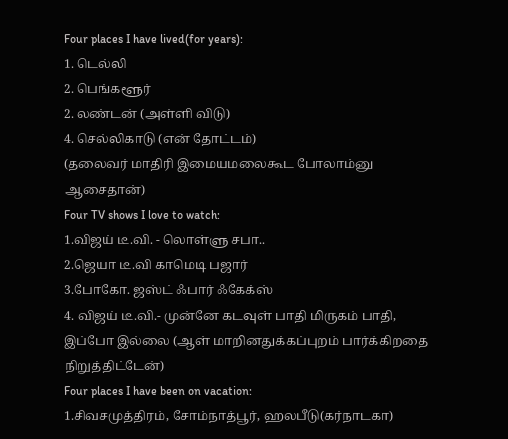Four places I have lived(for years):
1. டெல்லி
2. பெங்களூர்
2. லண்டன் (அள்ளி விடு)
4. செல்லிகாடு (என் தோட்டம்)
(தலைவர் மாதிரி இமையமலைகூட போலாம்னு ஆசைதான்)
Four TV shows I love to watch:
1.விஜய் டீ.வி. - லொள்ளு சபா..
2.ஜெயா டீ.வி காமெடி பஜார்
3.போகோ. ஜஸ்ட் ஃபார் ஃகேக்ஸ்
4. விஜய் டீ.வி.- முன்னே கடவுள் பாதி மிருகம் பாதி, இப்போ இல்லை (ஆள் மாறினதுக்கப்புறம் பார்க்கிறதை நிறுத்திட்டேன்)
Four places I have been on vacation:
1.சிவசமுத்திரம், சோம்நாத்பூர், ஹலபீடு(கர்நாடகா)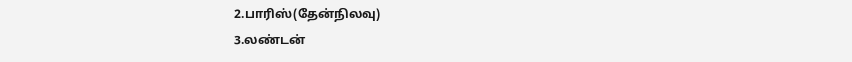2.பாரிஸ்(தேன்நிலவு)
3.லண்டன்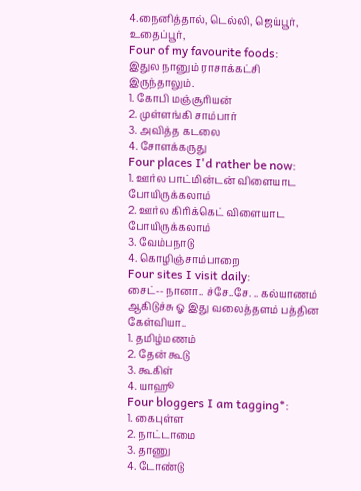4.நைனித்தால், டெல்லி, ஜெய்பூர், உதைப்பூர்,
Four of my favourite foods:
இதுல நானும் ராசாக்கட்சி இருந்தாலும்.
1. கோபி மஞ்சூரியன்
2. முள்ளங்கி சாம்பார்
3. அவித்த கடலை
4. சோளக்கருது
Four places I'd rather be now:
1. ஊர்ல பாட்மின்டன் விளையாட போயிருக்கலாம்
2. ஊர்ல கிரிக்கெட் விளையாட போயிருக்கலாம்
3. வேம்பநாடு
4. கொழிஞ்சாம்பாறை
Four sites I visit daily:
சைட்-- நானா.. ச்சே..சே. .. கல்யாணம் ஆகிடுச்சு ஓ இது வலைத்தளம் பத்தின கேள்வியா..
1. தமிழ்மணம்
2. தேன் கூடு
3. கூகிள்
4. யாஹூ
Four bloggers I am tagging*:
1. கைபுள்ள
2. நாட்டாமை
3. தாணு
4. டோண்டு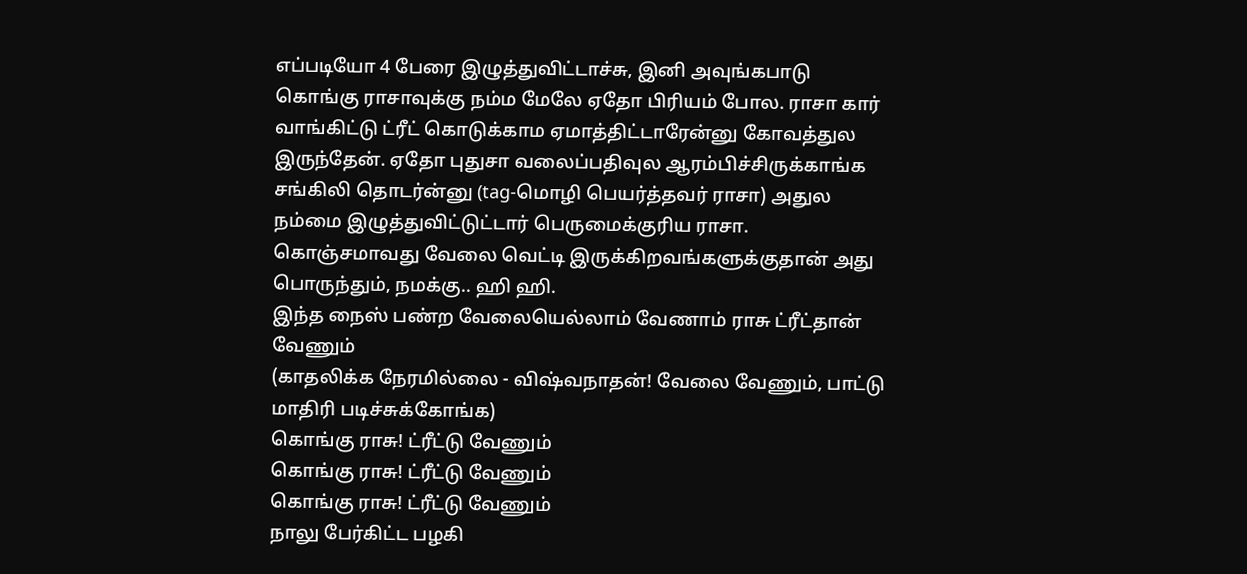எப்படியோ 4 பேரை இழுத்துவிட்டாச்சு, இனி அவுங்கபாடு
கொங்கு ராசாவுக்கு நம்ம மேலே ஏதோ பிரியம் போல. ராசா கார் வாங்கிட்டு ட்ரீட் கொடுக்காம ஏமாத்திட்டாரேன்னு கோவத்துல இருந்தேன். ஏதோ புதுசா வலைப்பதிவுல ஆரம்பிச்சிருக்காங்க சங்கிலி தொடர்ன்னு (tag-மொழி பெயர்த்தவர் ராசா) அதுல நம்மை இழுத்துவிட்டுட்டார் பெருமைக்குரிய ராசா. கொஞ்சமாவது வேலை வெட்டி இருக்கிறவங்களுக்குதான் அது பொருந்தும், நமக்கு.. ஹி ஹி.
இந்த நைஸ் பண்ற வேலையெல்லாம் வேணாம் ராசு ட்ரீட்தான் வேணும்
(காதலிக்க நேரமில்லை - விஷ்வநாதன்! வேலை வேணும், பாட்டு மாதிரி படிச்சுக்கோங்க)
கொங்கு ராசு! ட்ரீட்டு வேணும்
கொங்கு ராசு! ட்ரீட்டு வேணும்
கொங்கு ராசு! ட்ரீட்டு வேணும்
நாலு பேர்கிட்ட பழகி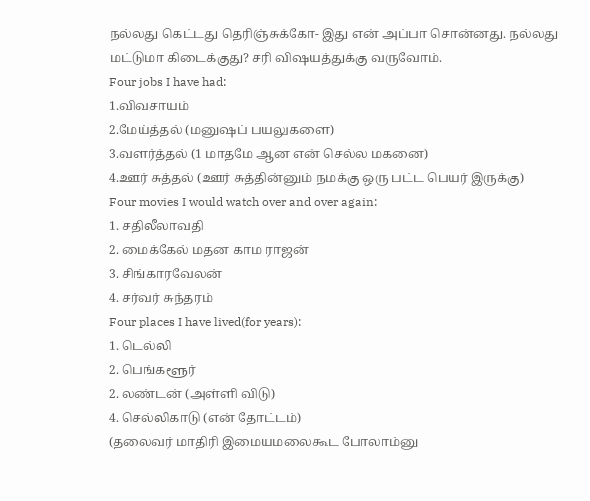நல்லது கெட்டது தெரிஞ்சுக்கோ- இது என் அப்பா சொன்னது. நல்லது மட்டுமா கிடைக்குது? சரி விஷயத்துக்கு வருவோம்.
Four jobs I have had:
1.விவசாயம்
2.மேய்த்தல் (மனுஷப் பயலுகளை)
3.வளர்த்தல் (1 மாதமே ஆன என் செல்ல மகனை)
4.ஊர் சுத்தல் (ஊர் சுத்தின்னும் நமக்கு ஒரு பட்ட பெயர் இருக்கு)
Four movies I would watch over and over again:
1. சதிலீலாவதி
2. மைக்கேல் மதன காம ராஜன்
3. சிங்காரவேலன்
4. சர்வர் சுந்தரம்
Four places I have lived(for years):
1. டெல்லி
2. பெங்களூர்
2. லண்டன் (அள்ளி விடு)
4. செல்லிகாடு (என் தோட்டம்)
(தலைவர் மாதிரி இமையமலைகூட போலாம்னு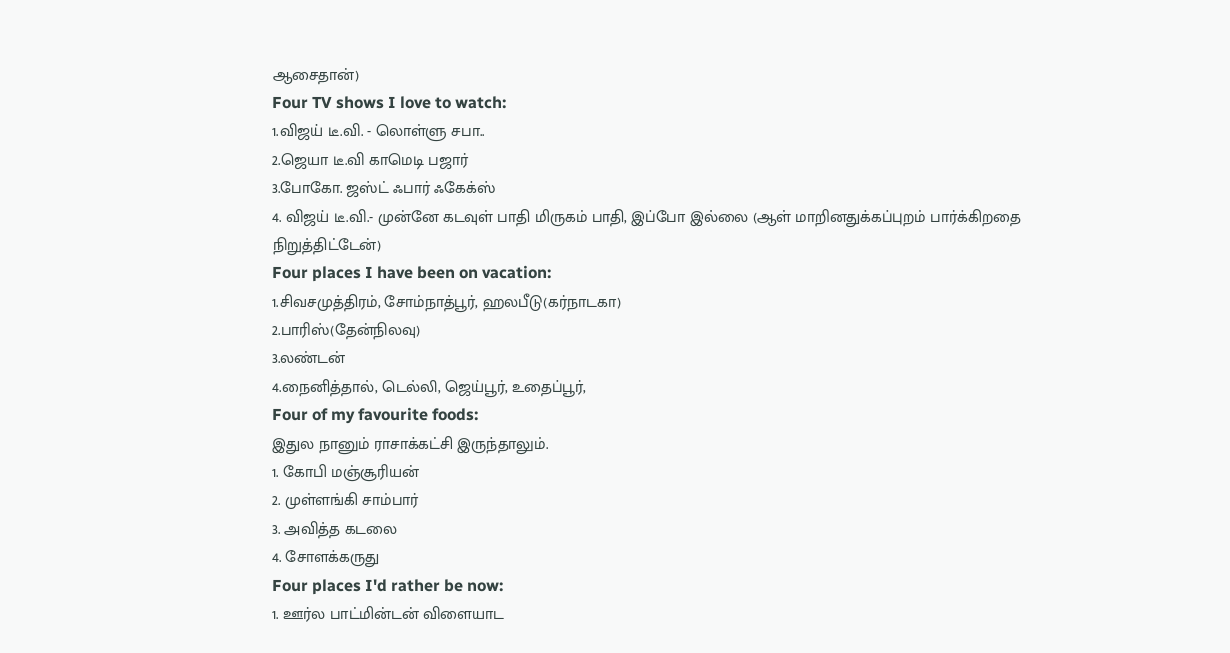ஆசைதான்)
Four TV shows I love to watch:
1.விஜய் டீ.வி. - லொள்ளு சபா..
2.ஜெயா டீ.வி காமெடி பஜார்
3.போகோ. ஜஸ்ட் ஃபார் ஃகேக்ஸ்
4. விஜய் டீ.வி.- முன்னே கடவுள் பாதி மிருகம் பாதி, இப்போ இல்லை (ஆள் மாறினதுக்கப்புறம் பார்க்கிறதை நிறுத்திட்டேன்)
Four places I have been on vacation:
1.சிவசமுத்திரம், சோம்நாத்பூர், ஹலபீடு(கர்நாடகா)
2.பாரிஸ்(தேன்நிலவு)
3.லண்டன்
4.நைனித்தால், டெல்லி, ஜெய்பூர், உதைப்பூர்,
Four of my favourite foods:
இதுல நானும் ராசாக்கட்சி இருந்தாலும்.
1. கோபி மஞ்சூரியன்
2. முள்ளங்கி சாம்பார்
3. அவித்த கடலை
4. சோளக்கருது
Four places I'd rather be now:
1. ஊர்ல பாட்மின்டன் விளையாட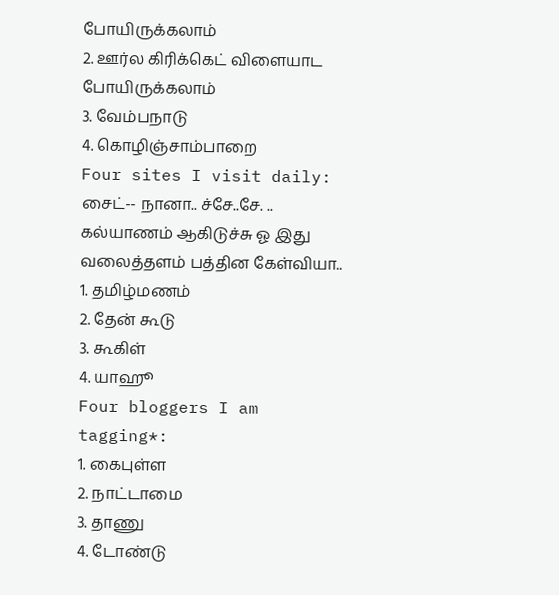போயிருக்கலாம்
2. ஊர்ல கிரிக்கெட் விளையாட போயிருக்கலாம்
3. வேம்பநாடு
4. கொழிஞ்சாம்பாறை
Four sites I visit daily:
சைட்-- நானா.. ச்சே..சே. .. கல்யாணம் ஆகிடுச்சு ஓ இது வலைத்தளம் பத்தின கேள்வியா..
1. தமிழ்மணம்
2. தேன் கூடு
3. கூகிள்
4. யாஹூ
Four bloggers I am tagging*:
1. கைபுள்ள
2. நாட்டாமை
3. தாணு
4. டோண்டு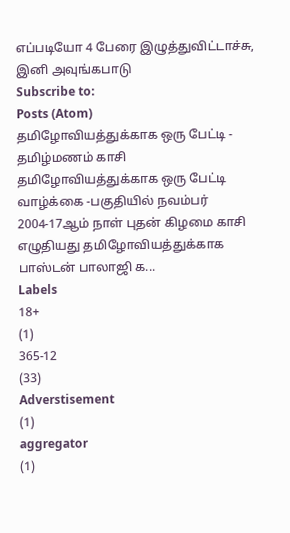எப்படியோ 4 பேரை இழுத்துவிட்டாச்சு, இனி அவுங்கபாடு
Subscribe to:
Posts (Atom)
தமிழோவியத்துக்காக ஒரு பேட்டி - தமிழ்மணம் காசி
தமிழோவியத்துக்காக ஒரு பேட்டி வாழ்க்கை -பகுதியில் நவம்பர் 2004-17ஆம் நாள் புதன் கிழமை காசி எழுதியது தமிழோவியத்துக்காக பாஸ்டன் பாலாஜி க...
Labels
18+
(1)
365-12
(33)
Adverstisement
(1)
aggregator
(1)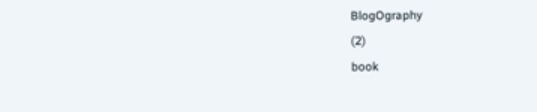BlogOgraphy
(2)
book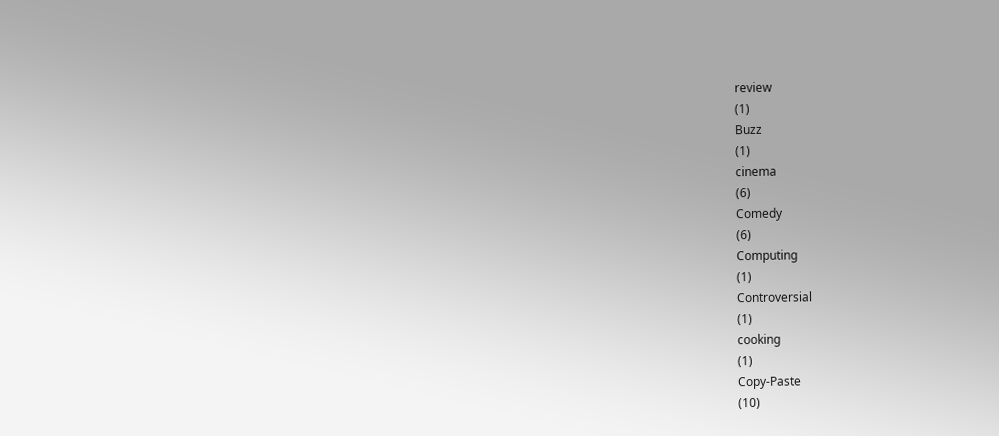review
(1)
Buzz
(1)
cinema
(6)
Comedy
(6)
Computing
(1)
Controversial
(1)
cooking
(1)
Copy-Paste
(10)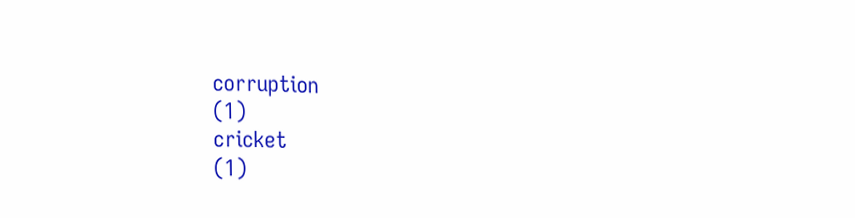corruption
(1)
cricket
(1)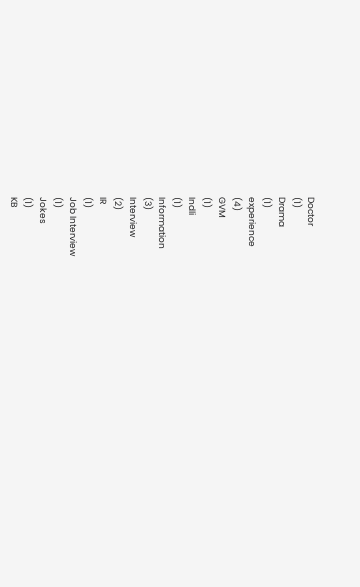Doctor
(1)
Drama
(1)
experience
(4)
GVM
(1)
Indli
(1)
Information
(3)
Interview
(2)
IR
(1)
Job Interview
(1)
Jokes
(1)
KB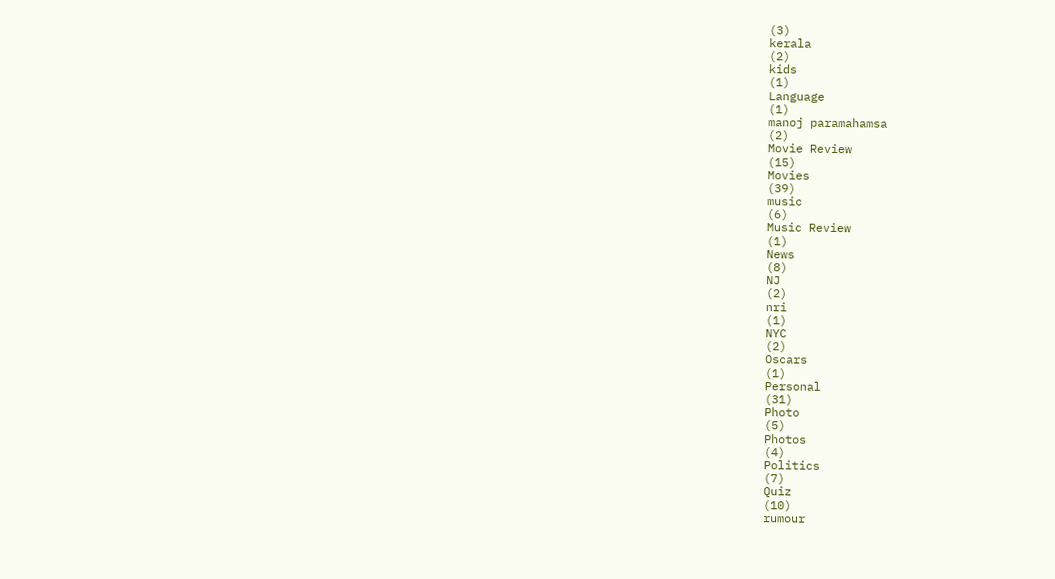(3)
kerala
(2)
kids
(1)
Language
(1)
manoj paramahamsa
(2)
Movie Review
(15)
Movies
(39)
music
(6)
Music Review
(1)
News
(8)
NJ
(2)
nri
(1)
NYC
(2)
Oscars
(1)
Personal
(31)
Photo
(5)
Photos
(4)
Politics
(7)
Quiz
(10)
rumour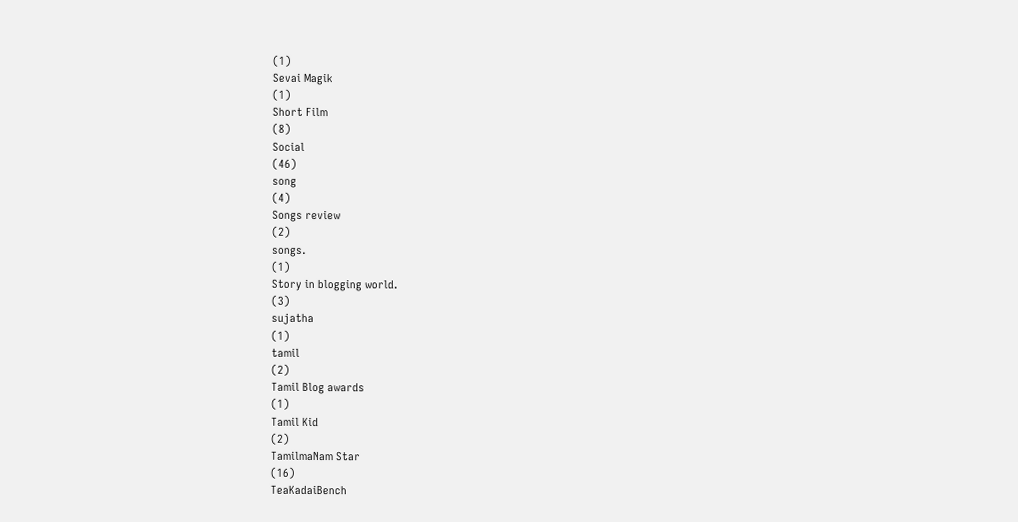(1)
Sevai Magik
(1)
Short Film
(8)
Social
(46)
song
(4)
Songs review
(2)
songs.
(1)
Story in blogging world.
(3)
sujatha
(1)
tamil
(2)
Tamil Blog awards
(1)
Tamil Kid
(2)
TamilmaNam Star
(16)
TeaKadaiBench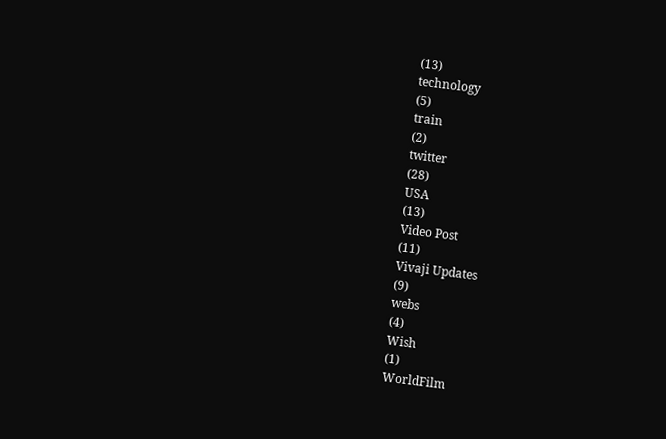(13)
technology
(5)
train
(2)
twitter
(28)
USA
(13)
Video Post
(11)
Vivaji Updates
(9)
webs
(4)
Wish
(1)
WorldFilm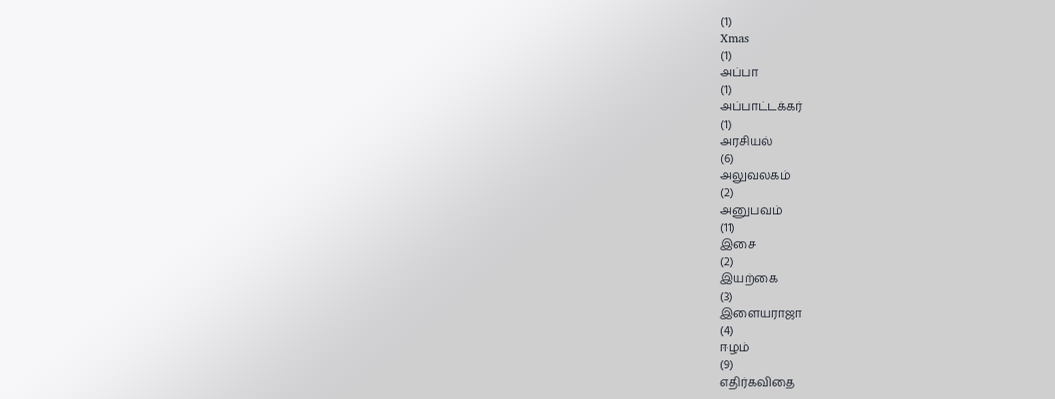(1)
Xmas
(1)
அப்பா
(1)
அப்பாட்டக்கர்
(1)
அரசியல்
(6)
அலுவலகம்
(2)
அனுபவம்
(11)
இசை
(2)
இயற்கை
(3)
இளையராஜா
(4)
ஈழம்
(9)
எதிர்கவிதை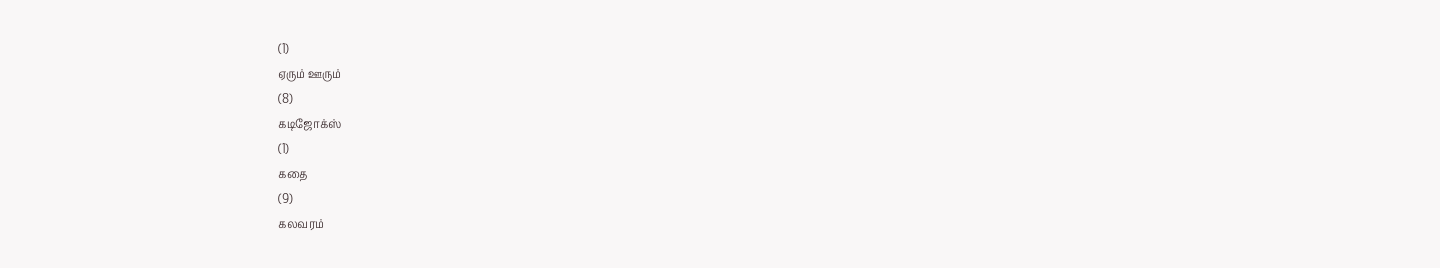(1)
ஏரும் ஊரும்
(8)
கடிஜோக்ஸ்
(1)
கதை
(9)
கலவரம்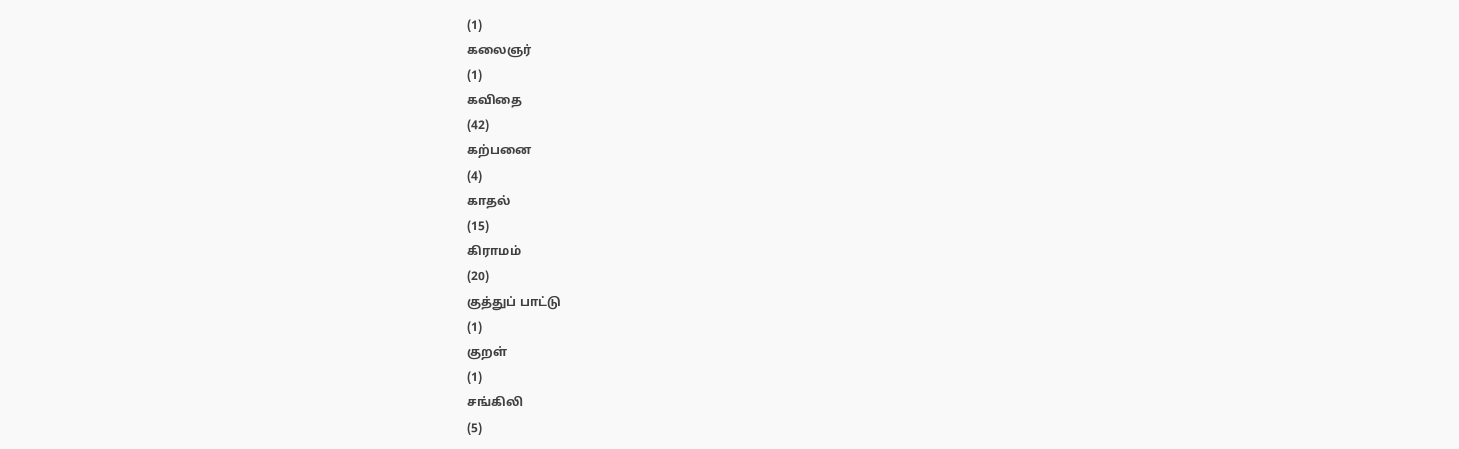(1)
கலைஞர்
(1)
கவிதை
(42)
கற்பனை
(4)
காதல்
(15)
கிராமம்
(20)
குத்துப் பாட்டு
(1)
குறள்
(1)
சங்கிலி
(5)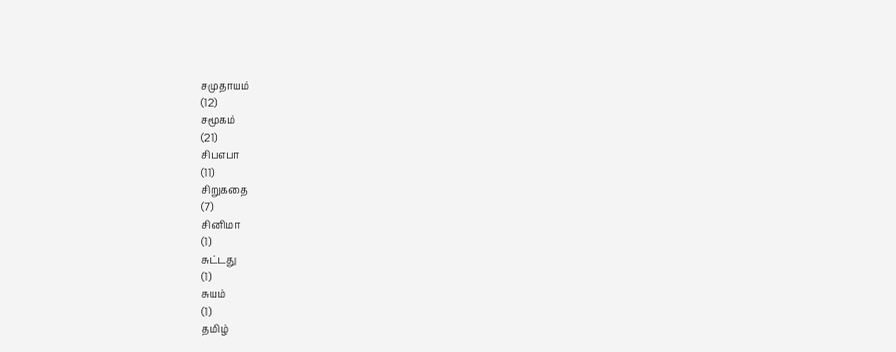சமுதாயம்
(12)
சமூகம்
(21)
சிபஎபா
(11)
சிறுகதை
(7)
சினிமா
(1)
சுட்டது
(1)
சுயம்
(1)
தமிழ்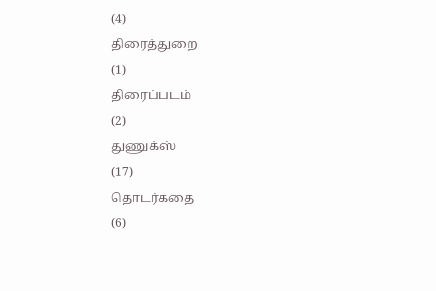(4)
திரைத்துறை
(1)
திரைப்படம்
(2)
துணுக்ஸ்
(17)
தொடர்கதை
(6)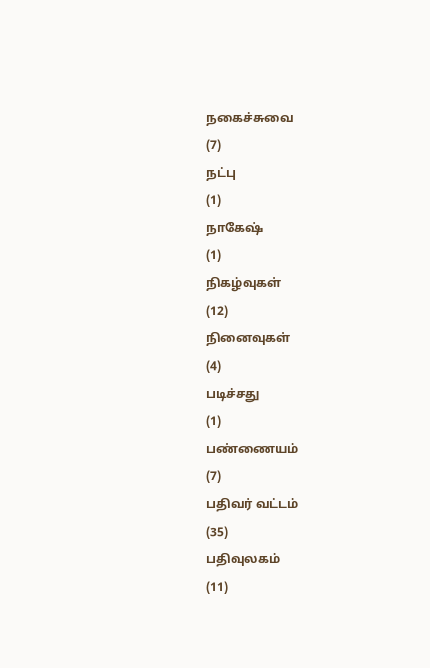நகைச்சுவை
(7)
நட்பு
(1)
நாகேஷ்
(1)
நிகழ்வுகள்
(12)
நினைவுகள்
(4)
படிச்சது
(1)
பண்ணையம்
(7)
பதிவர் வட்டம்
(35)
பதிவுலகம்
(11)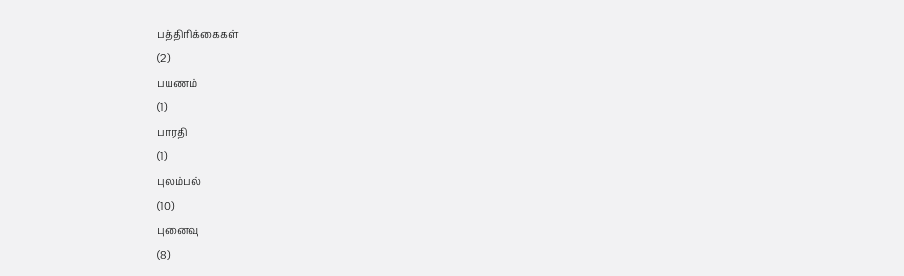பத்திரிக்கைகள்
(2)
பயணம்
(1)
பாரதி
(1)
புலம்பல்
(10)
புனைவு
(8)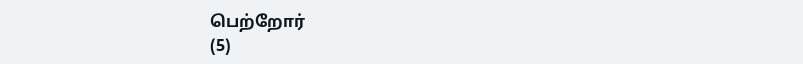பெற்றோர்
(5)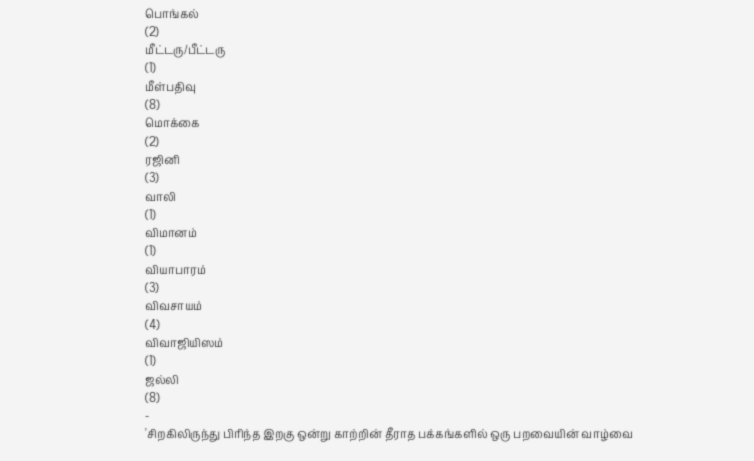பொங்கல்
(2)
மீட்டரு/பீட்டரு
(1)
மீள்பதிவு
(8)
மொக்கை
(2)
ரஜினி
(3)
வாலி
(1)
விமானம்
(1)
வியாபாரம்
(3)
விவசாயம்
(4)
விவாஜியிஸம்
(1)
ஜல்லி
(8)
-
'சிறகிலிருந்து பிரிந்த இறகு ஒன்று காற்றின் தீராத பக்கங்களில் ஒரு பறவையின் வாழ்வை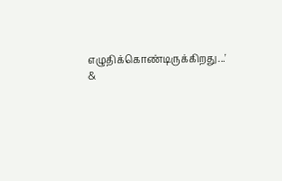எழுதிக்கொண்டிருக்கிறது...' &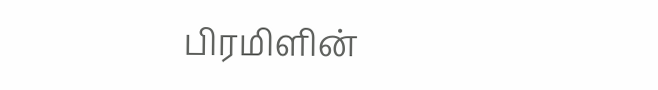பிரமிளின்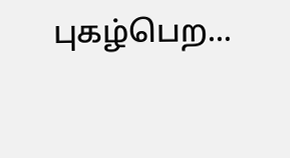புகழ்பெற...